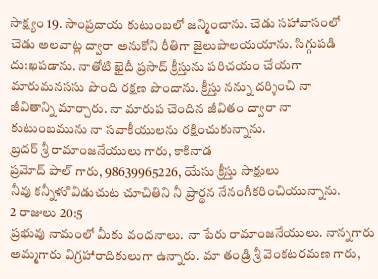సాక్ష్యం 19. సాంప్రదాయ కుటుంబలో జన్మించాను. చెడు సహావాసంలో
చెడు అలవాట్ల ద్వారా అనుకోని రీతిగా జైలుపాలయయాను. సిగ్గుపడి
దు:ఖపడాను. నాతోటి ఖైదీ ప్రసాద్ క్రీస్తును పరిచయం చేయగా
మారుమనససు పొంది రక్షణ పొందాను. క్రీస్తు నన్ను దర్శించి నా
జీవితాన్ని మార్చారు. నా మారుప చెందిన జీవితం ద్వారా నా
కుటుంబమును నా సవాకీయులను రక్షించుకున్నాను.
బ్రదర్ శ్రీ రామాంజనేయులు గారు, కాకినాడ
ప్రమోద్ పాల్ గారు, 98639965226, యేసు క్రీస్తు సాక్షులు
నీవు కన్నీళుి విడుచుట చూచితిని నీ ప్రార్థన నేనంగీకరించియున్నాను.
2 రాజులు 20:5
ప్రభువు నామంలో మీకు వందనాలు. నా పేరు రామాంజనేయులు. నాన్నగారు అమ్మగారు విగ్రహారాదికులుగా ఉన్నారు. మా తండ్రి శ్రీ వెంకటరమణ గారు,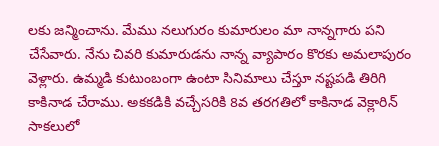లకు జన్మించాను. మేము నలుగురం కుమారులం మా నాన్నగారు పని చేసేవారు. నేను చివరి కుమారుడను నాన్న వ్యాపారం కొరకు అమలాపురం వెళ్లారు. ఉమ్మడి కుటుంబంగా ఉంటా సినిమాలు చేస్తూ నష్టపడి తిరిగి కాకినాడ చేరాము. అకకడికి వచ్చేసరికి 8వ తరగతిలో కాకినాడ వెక్లారిన్ సాకలులో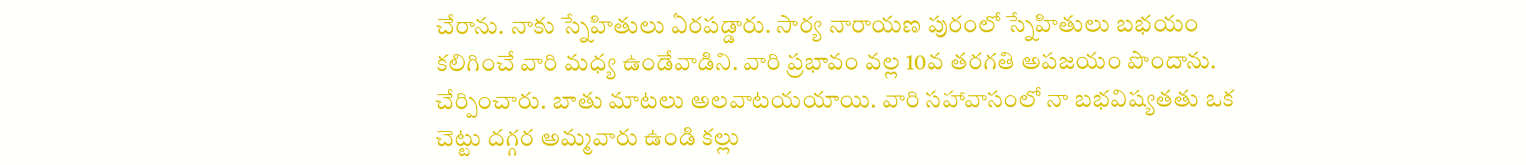చేరాను. నాకు స్నేహితులు ఏరపడ్డారు. సార్య నారాయణ పురంలో స్నేహితులు బభయం కలిగించే వారి మధ్య ఉండేవాడిని. వారి ప్రభావం వల్ల 10వ తరగతి అపజయం పొందాను. చేర్పించారు. బాతు మాటలు అలవాటయయాయి. వారి సహావాసంలో నా బభవిష్యతతు ఒక చెట్టు దగ్గర అమ్మవారు ఉండి కల్లు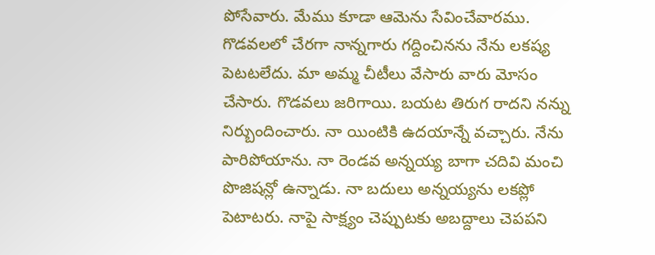పోసేవారు. మేము కూడా ఆమెను సేవించేవారము. గొడవలలో చేరగా నాన్నగారు గద్దించినను నేను లకష్య పెటటలేదు. మా అమ్మ చీటీలు వేసారు వారు మోసం చేసారు. గొడవలు జరిగాయి. బయట తిరుగ రాదని నన్ను నిర్బుందించారు. నా యింటికి ఉదయాన్నే వచ్చారు. నేను పారిపోయాను. నా రెండవ అన్నయ్య బాగా చదివి మంచి పొజిషన్లో ఉన్నాడు. నా బదులు అన్నయ్యను లకప్లో పెటాటరు. నాపై సాక్ష్యం చెప్పుటకు అబద్దాలు చెపపని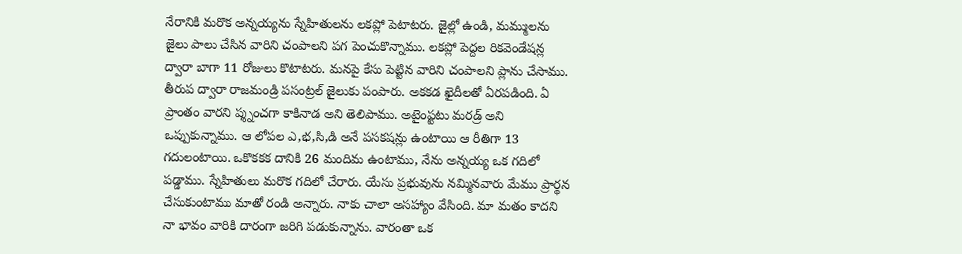నేరానికి మరొక అన్నయ్యను స్నేహితులను లకప్లో పెటాటరు. జైల్లో ఉండి, మమ్ములను జైలు పాలు చేసిన వారిని చంపాలని పగ పెంచుకొన్నాము. లకప్లో పెద్దల రికవెండేషన్ల ద్వారా బాగా 11 రోజులు కొటాటరు. మనపై కేసు పెట్టిన వారిని చంపాలని ప్లాను చేసాము. తీరుప ద్వారా రాజమండ్రి పసంట్రల్ జైలుకు పంపారు. అకకడ ఖైదీలతో ఏరపడింది. ఏ ప్రాంతం వారని ప్శ్నంచగా కాకినాడ అని తెలిపాము. అటైంప్టటు మరడ్ర్ అని ఒప్పుకున్నాము. ఆ లోపల ఎ,భ,సి,డి అనే పసకషన్లు ఉంటాయి ఆ రీతిగా 13 గదులంటాయి. ఒకొకకక దానికి 26 మందిమ ఉంటాము, నేను అన్నయ్య ఒక గదిలో పడ్డాము. స్నేహితులు మరొక గదిలో చేరారు. యేసు ప్రభువును నమ్మినవారు మేము ప్రార్థన చేసుకుంటాము మాతో రండి అన్నారు. నాకు చాలా అసహ్యాం వేసింది. మా మతం కాదని నా భావం వారికి దారంగా జరిగి పడుకున్నాను. వారంతా ఒక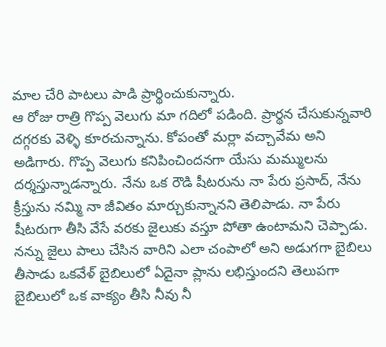మాల చేరి పాటలు పాడి ప్రార్థించుకున్నారు.
ఆ రోజు రాత్రి గొప్ప వెలుగు మా గదిలో పడింది. ప్రార్థన చేసుకున్నవారి దగ్గరకు వెళ్ళి కూరచున్నాను. కోపంతో మర్లా వచ్చావేమ అని అడిగారు. గొప్ప వెలుగు కనిపించిందనగా యేసు మమ్ములను దర్శస్తున్నాడన్నారు. నేను ఒక రౌడి షీటరును నా పేరు ప్రసాద్, నేను క్రీస్తును నమ్మి నా జీవితం మార్చుకున్నానని తెలిపాడు. నా పేరు షీటరుగా తీసి వేసే వరకు జైలుకు వస్తూ పోతా ఉంటామని చెప్పాడు. నన్ను జైలు పాలు చేసిన వారిని ఎలా చంపాలో అని అడుగగా బైబిలు తీసాడు ఒకవేళ్ బైబిలులో ఏదైనా ప్లాను లభిస్తుందని తెలుపగా బైబిలులో ఒక వాక్యం తీసి నీవు నీ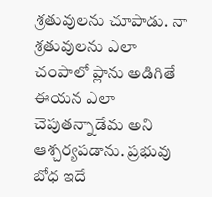శ్రతువులను చూపాడు. నా శ్రతువులను ఎలా చంపాలో ప్లాను అడిగితే ఈయన ఎలా చెపుతన్నాడేమ అని ఆశ్చర్యపడాను. ప్రభువు బోధ ఇదే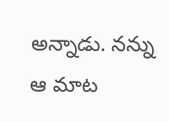అన్నాడు. నన్ను ఆ మాట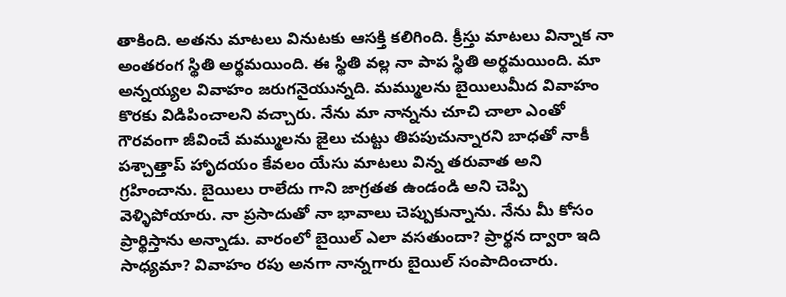తాకింది. అతను మాటలు వినుటకు ఆసక్తి కలిగింది. క్రీస్తు మాటలు విన్నాక నా అంతరంగ స్థితి అర్థమయింది. ఈ స్థితి వల్ల నా పాప స్థితి అర్థమయింది. మా అన్నయ్యల వివాహం జరుగనైయున్నది. మమ్ములను బైయిలుమీద వివాహం కొరకు విడిపించాలని వచ్చారు. నేను మా నాన్నను చూచి చాలా ఎంతో గౌరవంగా జీవించే మమ్ములను జైలు చుట్టు తిపపుచున్నారని బాధతో నాకీ పశ్చాత్తాప్ హాృదయం కేవలం యేసు మాటలు విన్న తరువాత అని గ్రహించాను. బైయిలు రాలేదు గాని జాగ్రతత ఉండండి అని చెప్పి వెళ్ళిపోయారు. నా ప్రసాదుతో నా భావాలు చెప్పుకున్నాను. నేను మీ కోసం ప్రార్థిస్తాను అన్నాడు. వారంలో బైయిల్ ఎలా వసతుందా? ప్రార్థన ద్వారా ఇది సాధ్యమా? వివాహం రపు అనగా నాన్నగారు బైయిల్ సంపాదించారు.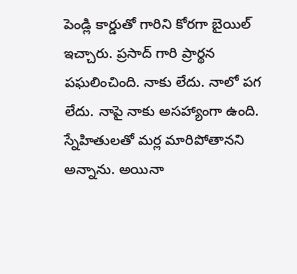పెండ్లి కార్డుతో గారిని కోరగా బైయిల్ ఇచ్చారు. ప్రసాద్ గారి ప్రార్థన పఘలించింది. నాకు లేదు. నాలో పగ లేదు. నాపై నాకు అసహ్యాంగా ఉంది. స్నేహితులతో మర్ల మారిపోతానని అన్నాను. అయినా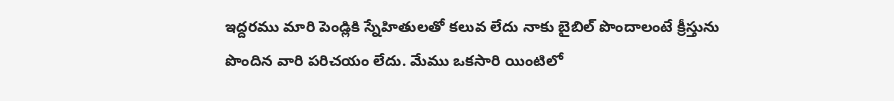ఇద్దరము మారి పెండ్లికి స్నేహితులతో కలువ లేదు నాకు బైబిల్ పొందాలంటే క్రీస్తును పొందిన వారి పరిచయం లేదు. మేము ఒకసారి యింటిలో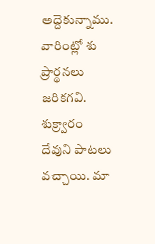అద్దెకున్నాము. వారింట్లో శు ప్రార్థనలు జరికగవి. శుక్ర్వారం దేవుని పాటలు వచ్చాయి. మా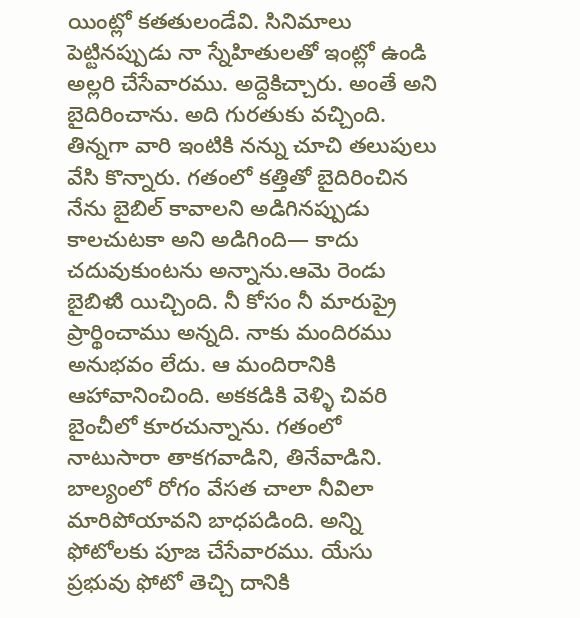యింట్లో కతతులండేవి. సినిమాలు పెట్టినప్పుడు నా స్నేహితులతో ఇంట్లో ఉండి అల్లరి చేసేవారము. అద్దెకిచ్చారు. అంతే అని బైదిరించాను. అది గురతుకు వచ్చింది. తిన్నగా వారి ఇంటికి నన్ను చూచి తలుపులు వేసి కొన్నారు. గతంలో కత్తితో బైదిరించిన నేను బైబిల్ కావాలని అడిగినప్పుడు కాలచుటకా అని అడిగింది— కాదు చదువుకుంటను అన్నాను.ఆమె రెండు బైబిళుి యిచ్చింది. నీ కోసం నీ మారుప్రై ప్రార్థించాము అన్నది. నాకు మందిరము అనుభవం లేదు. ఆ మందిరానికి ఆహావానించింది. అకకడికి వెళ్ళి చివరి బైంచీలో కూరచున్నాను. గతంలో నాటుసారా తాకగవాడిని, తినేవాడిని. బాల్యంలో రోగం వేసత చాలా నీవిలా మారిపోయావని బాధపడింది. అన్ని ఫోటోలకు పూజ చేసేవారము. యేసు ప్రభువు ఫోటో తెచ్చి దానికి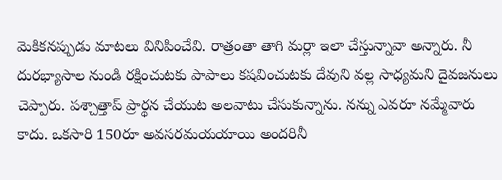వెుకికనప్పుడు మాటలు వినిపించేవి. రాత్రంతా తాగి మర్లా ఇలా చేస్తున్నావా అన్నారు. నీ దురభ్యాసాల నుండి రక్షించుటకు పాపాలు కషవించుటకు దేవుని వల్ల సాధ్యమని దైవజనులు చెప్పారు. పశ్చాత్తాప్ ప్రార్థన చేయుట అలవాటు చేసుకున్నాను. నన్ను ఎవరూ నమ్మేవారు కాదు. ఒకసారి 150రూ అవసరమయయాయి అందరినీ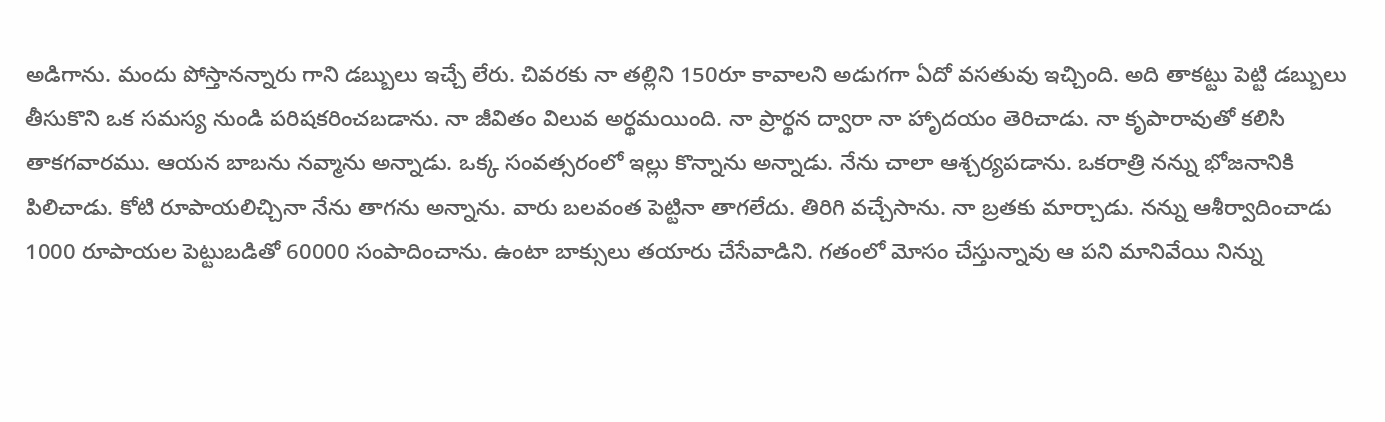అడిగాను. మందు పోస్తానన్నారు గాని డబ్బులు ఇచ్చే లేరు. చివరకు నా తల్లిని 150రూ కావాలని అడుగగా ఏదో వసతువు ఇచ్చింది. అది తాకట్టు పెట్టి డబ్బులు తీసుకొని ఒక సమస్య నుండి పరిషకరించబడాను. నా జీవితం విలువ అర్థమయింది. నా ప్రార్థన ద్వారా నా హాృదయం తెరిచాడు. నా కృపారావుతో కలిసి తాకగవారము. ఆయన బాబను నవ్మాను అన్నాడు. ఒక్క సంవత్సరంలో ఇల్లు కొన్నాను అన్నాడు. నేను చాలా ఆశ్చర్యపడాను. ఒకరాత్రి నన్ను భోజనానికి పిలిచాడు. కోటి రూపాయలిచ్చినా నేను తాగను అన్నాను. వారు బలవంత పెట్టినా తాగలేదు. తిరిగి వచ్చేసాను. నా బ్రతకు మార్చాడు. నన్ను ఆశీర్వాదించాడు 1000 రూపాయల పెట్టుబడితో 60000 సంపాదించాను. ఉంటా బాక్సులు తయారు చేసేవాడిని. గతంలో మోసం చేస్తున్నావు ఆ పని మానివేయి నిన్ను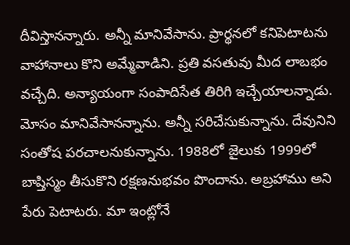దీవిస్తానన్నారు. అన్నీ మానివేసాను. ప్రార్థనలో కనిపెటాటను వాహానాలు కొని అమ్మేవాడిని. ప్రతి వసతువు మీద లాబభం వచ్చేది. అన్యాయంగా సంపాదిసేత తిరిగి ఇచ్చేయాలన్నాడు. మోసం మానివేసానన్నాను. అన్నీ సరిచేసుకున్నాను. దేవునిని సంతోష పరచాలనుకున్నాను. 1988లో జైలుకు 1999లో బాప్తిస్మం తీసుకొని రక్షణనుభవం పొందాను. అబ్రహాము అని పేరు పెటాటరు. మా ఇంట్లోనే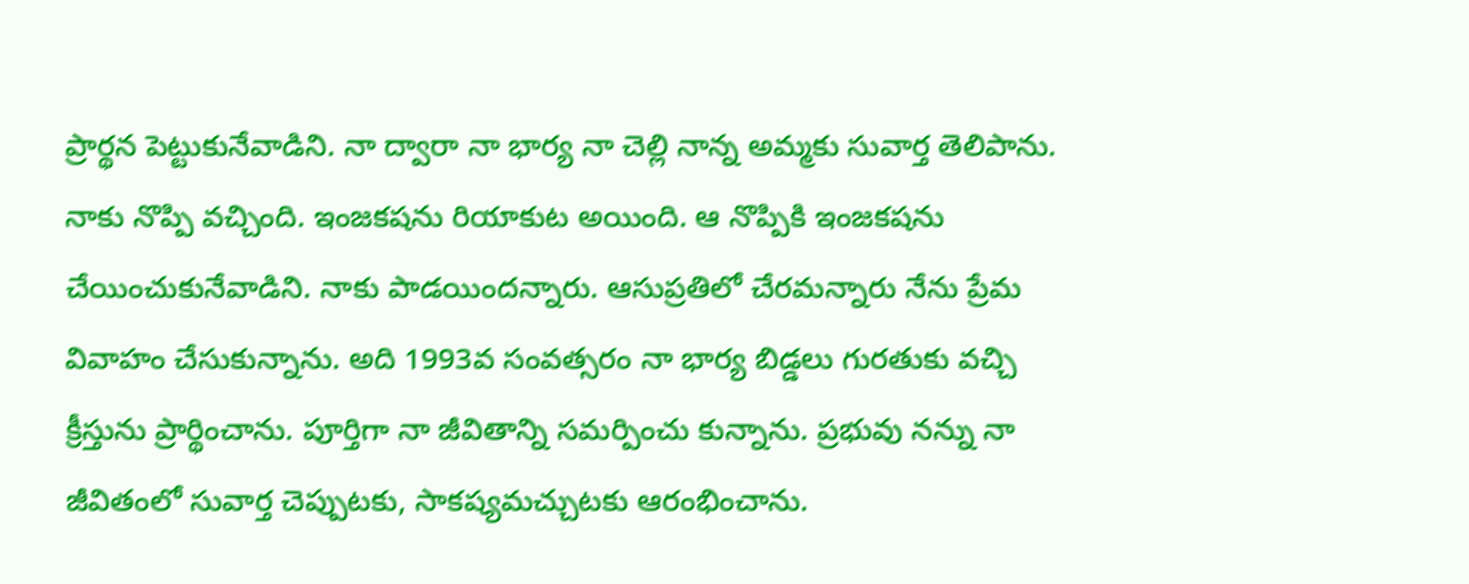ప్రార్థన పెట్టుకునేవాడిని. నా ద్వారా నా భార్య నా చెల్లి నాన్న అమ్మకు సువార్త తెలిపాను.
నాకు నొప్పి వచ్చింది. ఇంజకషను రియాకుట అయింది. ఆ నొప్పికి ఇంజకషను చేయించుకునేవాడిని. నాకు పాడయిందన్నారు. ఆసుప్రతిలో చేరమన్నారు నేను ప్రేమ వివాహం చేసుకున్నాను. అది 1993వ సంవత్సరం నా భార్య బిడ్డలు గురతుకు వచ్చి క్రీస్తును ప్రార్థించాను. పూర్తిగా నా జీవితాన్ని సమర్పించు కున్నాను. ప్రభువు నన్ను నా జీవితంలో సువార్త చెప్పుటకు, సాకష్యమచ్చుటకు ఆరంభించాను.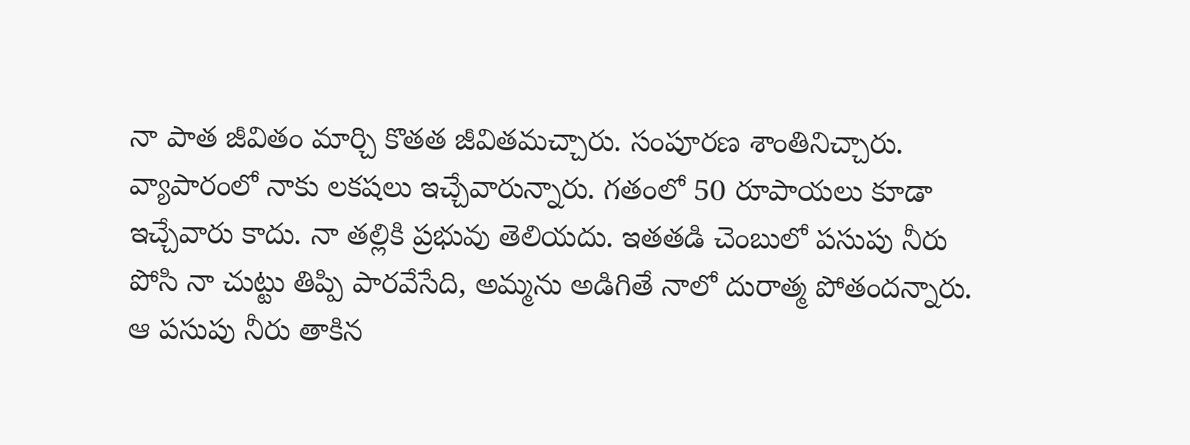నా పాత జీవితం మార్చి కొతత జీవితమచ్చారు. సంపూరణ శాంతినిచ్చారు. వ్యాపారంలో నాకు లకషలు ఇచ్చేవారున్నారు. గతంలో 50 రూపాయలు కూడా ఇచ్చేవారు కాదు. నా తల్లికి ప్రభువు తెలియదు. ఇతతడి చెంబులో పసుపు నీరు పోసి నా చుట్టు తిప్పి పారవేసేది, అమ్మను అడిగితే నాలో దురాత్మ పోతందన్నారు.
ఆ పసుపు నీరు తాకిన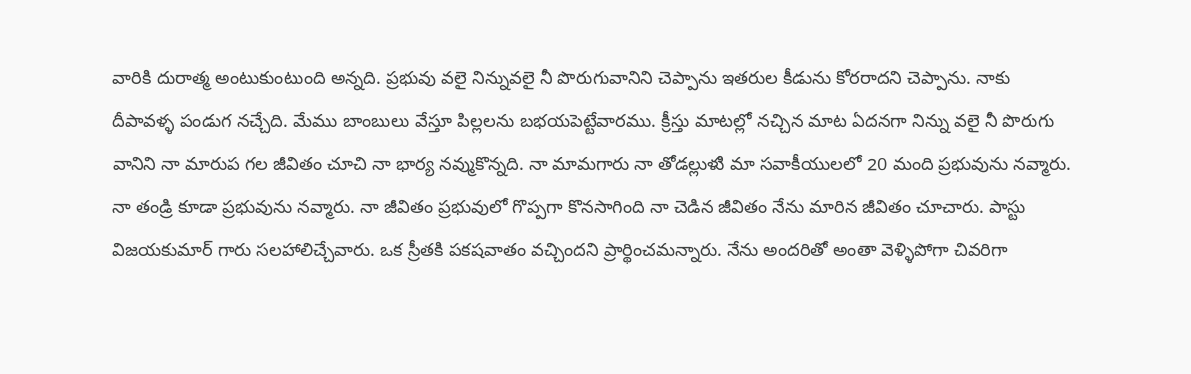వారికి దురాత్మ అంటుకుంటుంది అన్నది. ప్రభువు వలై నిన్నువలై నీ పొరుగువానిని చెప్పాను ఇతరుల కీడును కోరరాదని చెప్పాను. నాకు దీపావళ్ళ పండుగ నచ్చేది. మేము బాంబులు వేస్తూ పిల్లలను బభయపెట్టేవారము. క్రీస్తు మాటల్లో నచ్చిన మాట ఏదనగా నిన్ను వలై నీ పొరుగు వానిని నా మారుప గల జీవితం చూచి నా భార్య నవ్ముకొన్నది. నా మామగారు నా తోడల్లుళుి మా సవాకీయులలో 20 మంది ప్రభువును నవ్మారు. నా తండ్రి కూడా ప్రభువును నవ్మారు. నా జీవితం ప్రభువులో గొప్పగా కొనసాగింది నా చెడిన జీవితం నేను మారిన జీవితం చూచారు. పాస్టు విజయకుమార్ గారు సలహాలిచ్చేవారు. ఒక స్రీతకి పకషవాతం వచ్చిందని ప్రార్థించమన్నారు. నేను అందరితో అంతా వెళ్ళిపోగా చివరిగా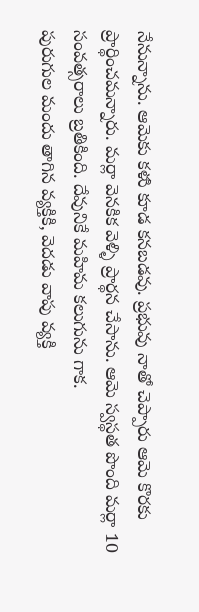నేనున్నాను. ఆమెకు కళుి కూడ కనబడవు. ప్రభువు నాతో చెప్పారు ఆమె కొరకు ప్రార్థించమన్నారు. మర్లా వెనకిక వెళ్ళి ప్రార్థన చేసాను. ఆమె స్వస్థత పొంది మర్లా 10 సంవత్సరాలు బ్రతికింది. దేవునికే మహిమ కలుగును గాక.
పురుగుల మందు తాగిన వ్యక్తికి, వెదడు వాపు వ్యక్తి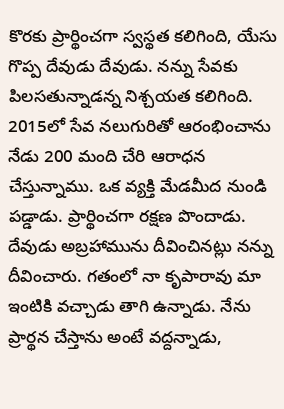కొరకు ప్రార్థించగా స్వస్థత కలిగింది, యేసు గొప్ప దేవుడు దేవుడు. నన్ను సేవకు పిలసతున్నాడన్న నిశ్చయత కలిగింది. 2015లో సేవ నలుగురితో ఆరంభించాను నేడు 200 మంది చేరి ఆరాధన చేస్తున్నాము. ఒక వ్యక్తి మేడమీద నుండి పడ్డాడు. ప్రార్థించగా రక్షణ పొందాడు. దేవుడు అబ్రహామును దీవించినట్లు నన్ను దీవించారు. గతంలో నా కృపారావు మా ఇంటికి వచ్చాడు తాగి ఉన్నాడు. నేను ప్రార్థన చేస్తాను అంటే వద్దన్నాడు,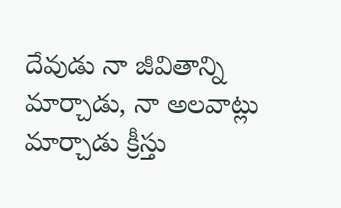దేవుడు నా జీవితాన్ని మార్చాడు, నా అలవాట్లు మార్చాడు క్రీస్తు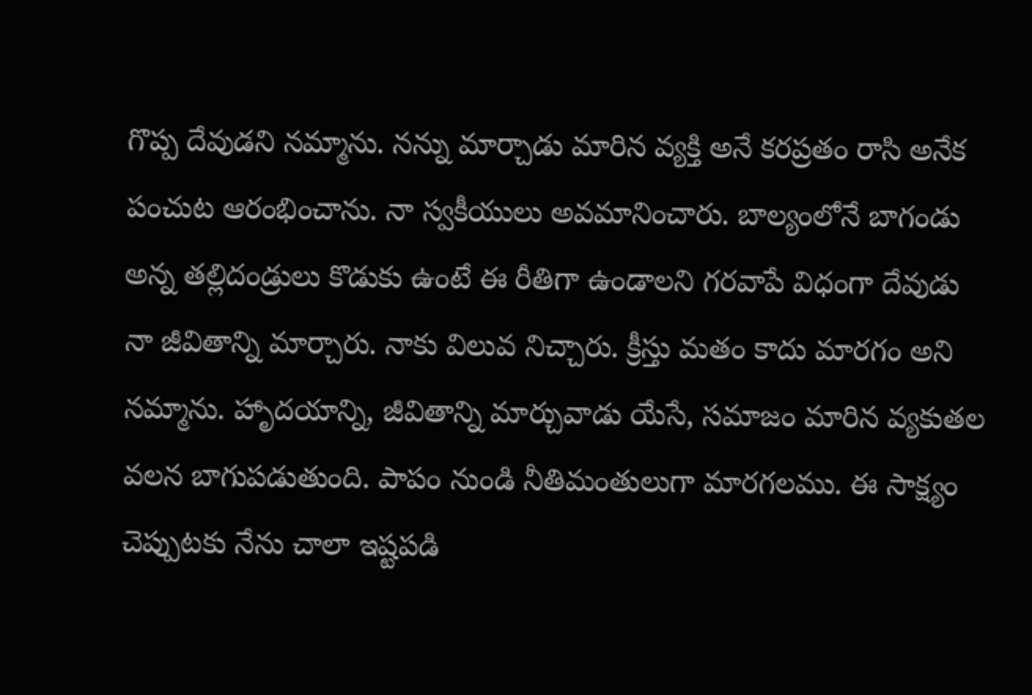గొప్ప దేవుడని నమ్మాను. నన్ను మార్చాడు మారిన వ్యక్తి అనే కరప్రతం రాసి అనేక పంచుట ఆరంభించాను. నా స్వకీయులు అవమానించారు. బాల్యంలోనే బాగండు అన్న తల్లిదండ్రులు కొడుకు ఉంటే ఈ రీతిగా ఉండాలని గరవాపే విధంగా దేవుడు నా జీవితాన్ని మార్చారు. నాకు విలువ నిచ్చారు. క్రీస్తు మతం కాదు మారగం అని నమ్మాను. హాృదయాన్ని, జీవితాన్ని మార్చువాడు యేసే, సమాజం మారిన వ్యకుతల వలన బాగుపడుతుంది. పాపం నుండి నీతిమంతులుగా మారగలము. ఈ సాక్ష్యం చెప్పుటకు నేను చాలా ఇష్టపడి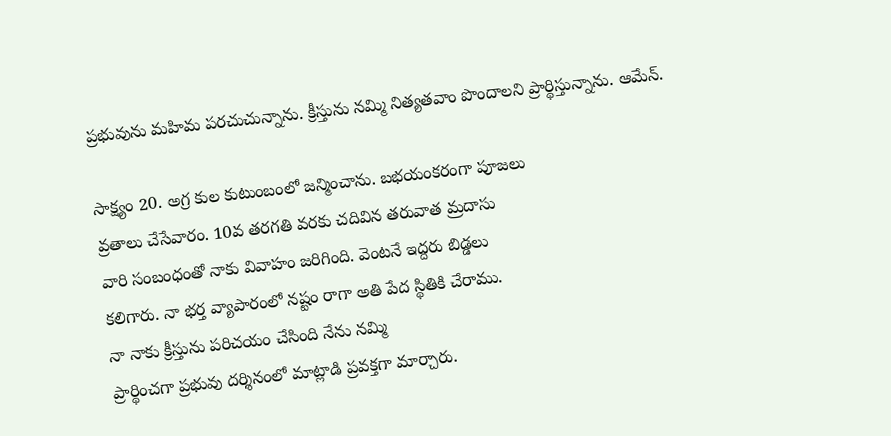ప్రభువును మహిమ పరచుచున్నాను. క్రీస్తును నమ్మి నిత్యతవాం పొందాలని ప్రార్థిస్తున్నాను. ఆమేన్.

సాక్ష్యం 20. అగ్ర కుల కుటుంబంలో జన్మించాను. బభయంకరంగా పూజలు
వ్రతాలు చేసేవారం. 10వ తరగతి వరకు చదివిన తరువాత మ్రదాసు
వారి సంబంధంతో నాకు వివాహం జరిగింది. వెంటనే ఇద్దరు బిడ్డలు
కలిగారు. నా భర్త వ్యాపారంలో నష్టం రాగా అతి పేద స్థితికి చేరాము.
నా నాకు క్రీస్తును పరిచయం చేసింది నేను నమ్మి
ప్రార్థించగా ప్రభువు దర్శినంలో మాట్లాడి ప్రవక్తగా మార్చారు.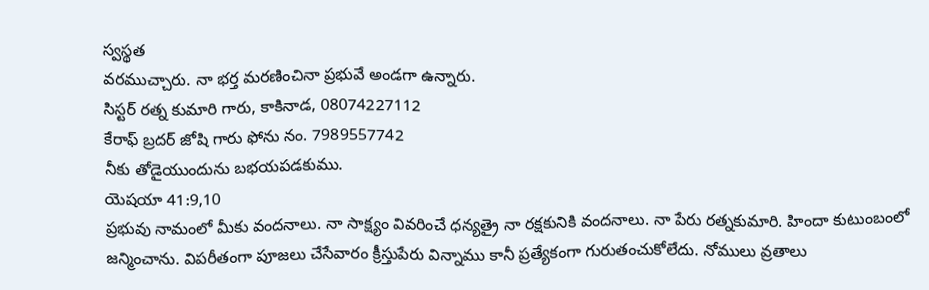స్వస్థత
వరముచ్చారు. నా భర్త మరణించినా ప్రభువే అండగా ఉన్నారు.
సిస్టర్ రత్న కుమారి గారు, కాకినాడ, 08074227112
కేరాఫ్ బ్రదర్ జోషి గారు ఫోను నం. 7989557742
నీకు తోడైయుందును బభయపడకుము.
యెషయా 41:9,10
ప్రభువు నామంలో మీకు వందనాలు. నా సాక్ష్యం వివరించే ధన్యత్రై నా రక్షకునికి వందనాలు. నా పేరు రత్నకుమారి. హిందా కుటుంబంలో జన్మించాను. విపరీతంగా పూజలు చేసేవారం క్రీస్తుపేరు విన్నాము కానీ ప్రత్యేకంగా గురుతంచుకోలేదు. నోములు వ్రతాలు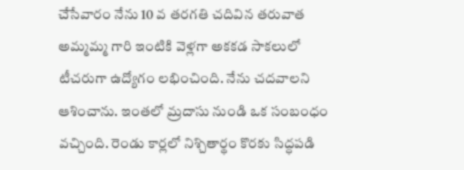చేసేవారం నేను 10 వ తరగతి చదివిన తరువాత అమ్మమ్మ గారి ఇంటికి వెళ్లగా అకకడ సాకలులో టీచరుగా ఉద్యోగం లభించింది. నేను చదవాలని ఆశించాను. ఇంతలో మ్రదాసు నుండి ఒక సంబంధం వచ్చింది. రెండు కార్లలో నిశ్చితార్థం కొరకు సిద్ధపడి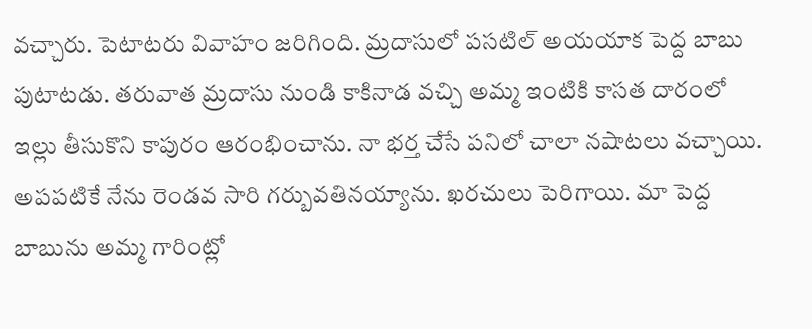వచ్చారు. పెటాటరు వివాహం జరిగింది. మ్రదాసులో పసటిల్ అయయాక పెద్ద బాబు పుటాటడు. తరువాత మ్రదాసు నుండి కాకినాడ వచ్చి అమ్మ ఇంటికి కాసత దారంలో ఇల్లు తీసుకొని కాపురం ఆరంభించాను. నా భర్త చేసే పనిలో చాలా నషాటలు వచ్చాయి. అపపటికే నేను రెండవ సారి గర్బువతినయ్యాను. ఖరచులు పెరిగాయి. మా పెద్ద బాబును అమ్మ గారింట్లో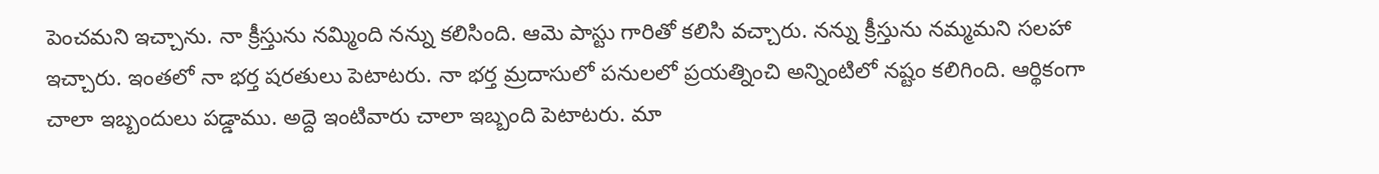పెంచమని ఇచ్చాను. నా క్రీస్తును నమ్మింది నన్ను కలిసింది. ఆమె పాస్టు గారితో కలిసి వచ్చారు. నన్ను క్రీస్తును నమ్మమని సలహా ఇచ్చారు. ఇంతలో నా భర్త షరతులు పెటాటరు. నా భర్త మ్రదాసులో పనులలో ప్రయత్నించి అన్నింటిలో నష్టం కలిగింది. ఆర్థికంగా చాలా ఇబ్బందులు పడ్డాము. అద్దె ఇంటివారు చాలా ఇబ్బంది పెటాటరు. మా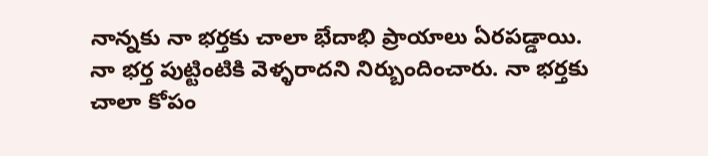నాన్నకు నా భర్తకు చాలా భేదాభి ప్రాయాలు ఏరపడ్డాయి. నా భర్త పుట్టింటికి వెళ్ళరాదని నిర్బుందించారు. నా భర్తకు చాలా కోపం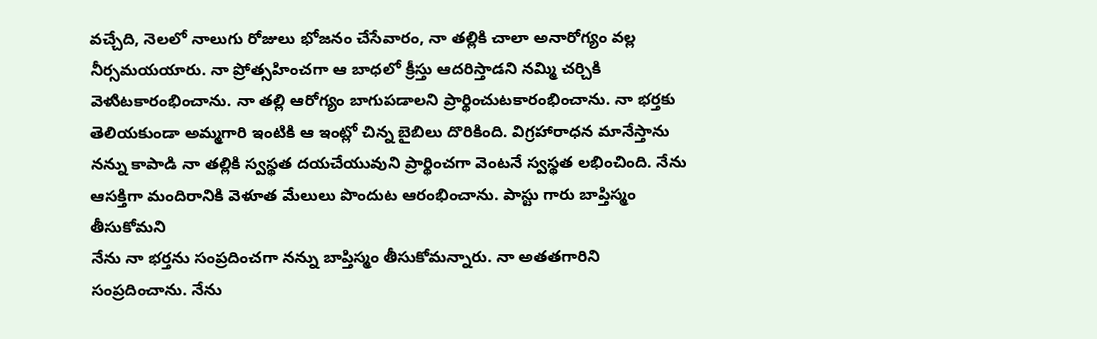వచ్చేది, నెలలో నాలుగు రోజులు భోజనం చేసేవారం, నా తల్లికి చాలా అనారోగ్యం వల్ల నీర్సమయయారు. నా ప్రోత్సహించగా ఆ బాధలో క్రీస్తు ఆదరిస్తాడని నమ్మి చర్చికి వెళుిటకారంభించాను. నా తల్లి ఆరోగ్యం బాగుపడాలని ప్రార్థించుటకారంభించాను. నా భర్తకు తెలియకుండా అమ్మగారి ఇంటికి ఆ ఇంట్లో చిన్న బైబిలు దొరికింది. విగ్రహారాధన మానేస్తాను నన్ను కాపాడి నా తల్లికి స్వస్థత దయచేయువుని ప్రార్థించగా వెంటనే స్వస్థత లభించింది. నేను ఆసక్తిగా మందిరానికి వెళూత మేలులు పొందుట ఆరంభించాను. పాస్టు గారు బాప్తిస్మం తీసుకోమని
నేను నా భర్తను సంప్రదించగా నన్ను బాప్తిస్మం తీసుకోమన్నారు. నా అతతగారిని సంప్రదించాను. నేను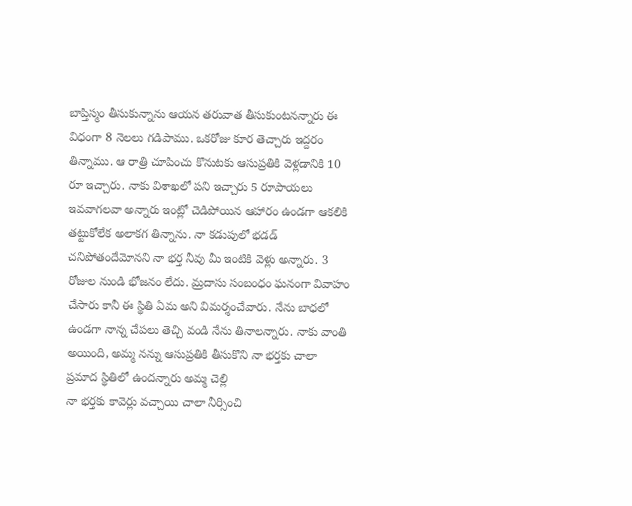బాప్తిస్మం తీసుకున్నాను ఆయన తరువాత తీసుకుంటనన్నారు ఈ విధంగా 8 నెలలు గడిపాము. ఒకరోజు కూర తెచ్చారు ఇద్దరం తిన్నాము. ఆ రాత్రి చూపించు కొనుటకు ఆసుప్రతికి వెళ్లడానికి 10 రూ ఇచ్చారు. నాకు విశాఖలో పని ఇచ్చారు 5 రూపాయలు ఇవవాగలవా అన్నారు ఇంట్లో చెడిపోయిన ఆహారం ఉండగా ఆకలికి తట్టుకోలేక అలాకగ తిన్నాను. నా కడుపులో భడడ్ చనిపోతందేమోనని నా భర్త నీవు మీ ఇంటికి వెళ్లు అన్నారు. 3 రోజుల నుండి భోజనం లేదు. మ్రదాసు సంబంధం ఘనంగా వివాహం చేసారు కానీ ఈ స్థితి ఏమ అని విమర్శంచేవారు. నేను బాధలో ఉండగా నాన్న చేపలు తెచ్చి వండి నేను తినాలన్నారు. నాకు వాంతి అయింది, అమ్మ నన్ను ఆసుప్రతికి తీసుకొని నా భర్తకు చాలా ప్రమాద స్థితిలో ఉందన్నారు అమ్మ చెల్లి
నా భర్తకు కావెర్లు వచ్చాయి చాలా నీర్సించి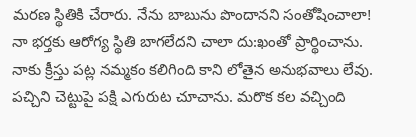మరణ స్థితికి చేరారు. నేను బాబును పొందానని సంతోషించాలా! నా భర్తకు ఆరోగ్య స్థితి బాగలేదని చాలా దు:ఖంతో ప్రార్థించాను. నాకు క్రీస్తు పట్ల నమ్మకం కలిగింది కాని లోతైన అనుభవాలు లేవు. పచ్చిని చెట్టుపై పక్షి ఎగురుట చూచాను. మరొక కల వచ్చింది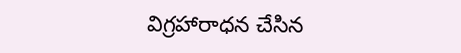విగ్రహారాధన చేసిన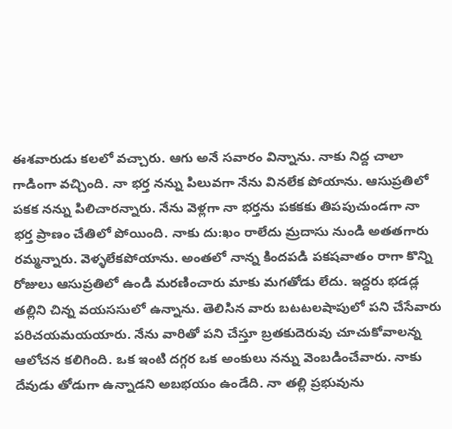ఈశవారుడు కలలో వచ్చారు. ఆగు అనే సవారం విన్నాను. నాకు నిద్ద చాలా గాడింగా వచ్చింది. నా భర్త నన్ను పిలువగా నేను వినలేక పోయాను. ఆసుప్రతిలో పకక నన్ను పిలిచారన్నారు. నేను వెళ్లగా నా భర్తను పకకకు తిపపుచుండగా నా భర్త ప్రాణం చేతిలో పోయింది. నాకు దు:ఖం రాలేదు మ్రదాసు నుండి అతతగారు రమ్మన్నారు. వెళ్ళలేకపోయాను. అంతలో నాన్న కిందపడి పకషవాతం రాగా కొన్ని రోజులు ఆసుప్రతిలో ఉండి మరణించారు మాకు మగతోడు లేదు. ఇద్దరు భడడ్ల తల్లిని చిన్న వయససులో ఉన్నాను. తెలిసిన వారు బటటలషాపులో పని చేసేవారు పరిచయమయయారు. నేను వారితో పని చేస్తూ బ్రతకుదెరువు చూచుకోవాలన్న ఆలోచన కలిగింది. ఒక ఇంటి దగ్గర ఒక అంకులు నన్ను వెంబడించేవారు. నాకు దేవుడు తోడుగా ఉన్నాడని అబభయం ఉండేది. నా తల్లి ప్రభువును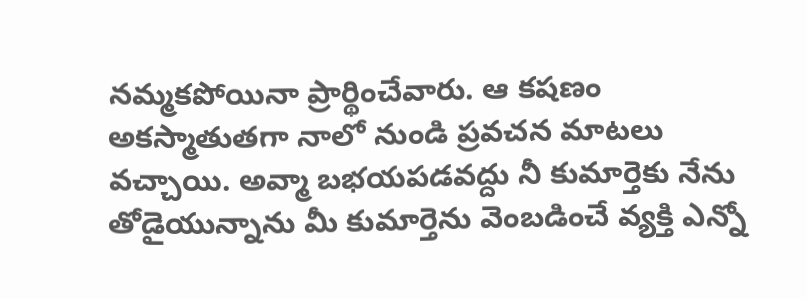నమ్మకపోయినా ప్రార్థించేవారు. ఆ కషణం అకస్మాతుతగా నాలో నుండి ప్రవచన మాటలు వచ్చాయి. అవ్మా బభయపడవద్దు నీ కుమార్తెకు నేను తోడైయున్నాను మీ కుమార్తెను వెంబడించే వ్యక్తి ఎన్నో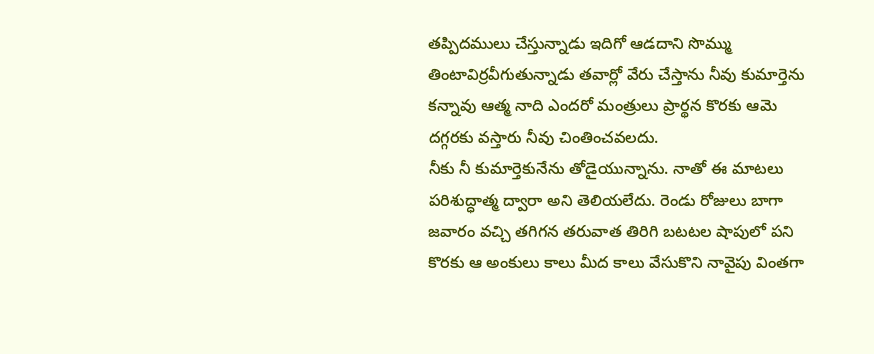తప్పిదములు చేస్తున్నాడు ఇదిగో ఆడదాని సొమ్ము తింటావిర్రవీగుతున్నాడు తవార్లో వేరు చేస్తాను నీవు కుమార్తెను కన్నావు ఆత్మ నాది ఎందరో మంత్రులు ప్రార్థన కొరకు ఆమె దగ్గరకు వస్తారు నీవు చింతించవలదు.
నీకు నీ కుమార్తెకునేను తోడైయున్నాను. నాతో ఈ మాటలు పరిశుద్ధాత్మ ద్వారా అని తెలియలేదు. రెండు రోజులు బాగా జవారం వచ్చి తగిగన తరువాత తిరిగి బటటల షాపులో పని కొరకు ఆ అంకులు కాలు మీద కాలు వేసుకొని నావైపు వింతగా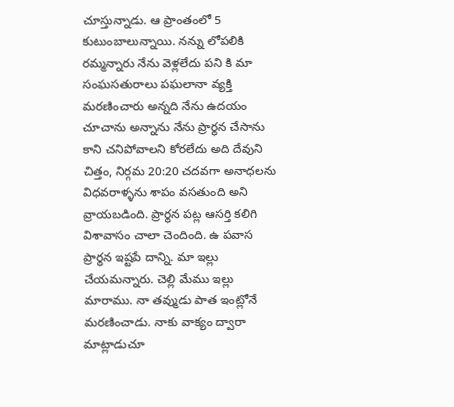చూస్తున్నాడు. ఆ ప్రాంతంలో 5 కుటుంబాలున్నాయి. నన్ను లోపలికి రమ్మన్నారు నేను వెళ్లలేదు పని కి మా సంఘసతురాలు పఘలానా వ్యక్తి మరణించారు అన్నది నేను ఉదయం చూచాను అన్నాను నేను ప్రార్థన చేసాను కాని చనిపోవాలని కోరలేదు అది దేవుని చిత్తం, నిర్గమ 20:20 చదవగా అనాధలను విధవరాళ్ళను శాపం వసతుంది అని వ్రాయబడింది. ప్రార్థన పట్ల ఆసర్తి కలిగి విశావాసం చాలా చెందింది. ఉ పవాస ప్రార్థన ఇష్టపే దాన్ని. మా ఇల్లు చేయమన్నారు. చెల్లి మేము ఇల్లు మారాము. నా తవ్ముడు పాత ఇంట్లోనే మరణించాడు. నాకు వాక్యం ద్వారా మాట్లాడుచూ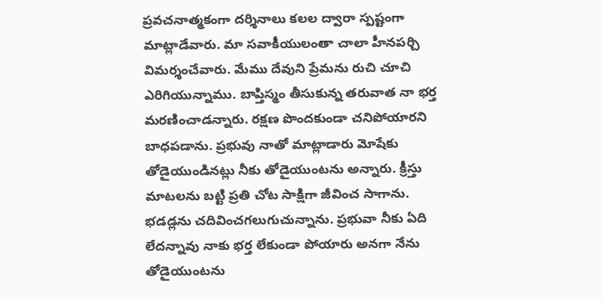ప్రవచనాత్మకంగా దర్శినాలు కలల ద్వారా స్పష్టంగా మాట్లాడేవారు. మా సవాకీయులంతా చాలా హీనపర్చి విమర్శంచేవారు. మేము దేవుని ప్రేమను రుచి చూచి ఎరిగియున్నాము. బాప్తిస్మం తీసుకున్న తరువాత నా భర్త మరణించాడన్నారు. రక్షణ పొందకుండా చనిపోయారని బాధపడాను. ప్రభువు నాతో మాట్లాడారు మోషేకు తోడైయుండినట్లు నీకు తోడైయుంటను అన్నారు. క్రీస్తు మాటలను బట్టి ప్రతి చోట సాక్షిగా జీవించ సాగాను. భడడ్లను చదివించగలుగుచున్నాను. ప్రభువా నీకు ఏది లేదన్నావు నాకు భర్త లేకుండా పోయారు అనగా నేను తోడైయుంటను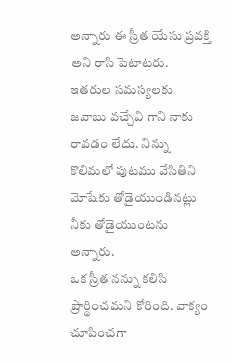అన్నారు ఈ స్రీత యేసు ప్రవక్తి అని రాసి పెటాటరు. ఇతరుల సమస్యలకు జవాబు వచ్చేవి గాని నాకు రావడం లేదు. నిన్ను కొలిమలో పుటము వేసితిని మోషేకు తోడైయుండినట్లు నీకు తోడైయుంటను అన్నారు.
ఒక స్రీత నన్ను కలిసి ప్రార్థించమని కోరింది. వాక్యం చూపించగా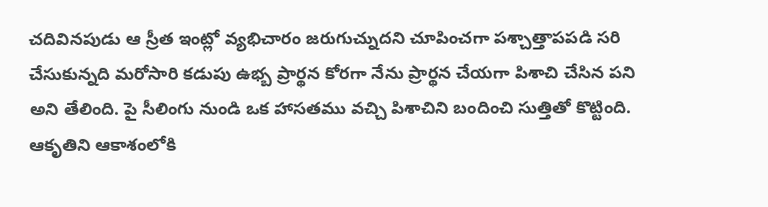చదివినపుడు ఆ స్రీత ఇంట్లో వ్యభిచారం జరుగుచ్నుదని చూపించగా పశ్చాత్తాపపడి సరి చేసుకున్నది మరోసారి కడుపు ఉభ్బ ప్రార్థన కోరగా నేను ప్రార్థన చేయగా పిశాచి చేసిన పని అని తేలింది. పై సీలింగు నుండి ఒక హాసతము వచ్చి పిశాచిని బందించి సుత్తితో కొట్టింది. ఆకృతిని ఆకాశంలోకి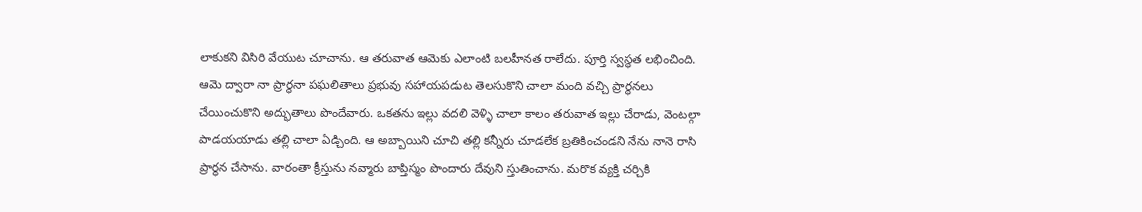లాకుకని విసిరి వేయుట చూచాను. ఆ తరువాత ఆమెకు ఎలాంటి బలహీనత రాలేదు. పూర్తి స్వస్థత లభించింది. ఆమె ద్వారా నా ప్రార్థనా పఘలితాలు ప్రభువు సహాయపడుట తెలసుకొని చాలా మంది వచ్చి ప్రార్థనలు చేయించుకొని అద్భుతాలు పొందేవారు. ఒకతను ఇల్లు వదలి వెళ్ళి చాలా కాలం తరువాత ఇల్లు చేరాడు, వెంటల్గా పాడయయాడు తల్లి చాలా ఏడ్చింది. ఆ అబ్బాయిని చూచి తల్లి కన్నీరు చూడలేక బ్రతికించండని నేను నానె రాసి ప్రార్థన చేసాను. వారంతా క్రీస్తును నవ్మారు బాప్తిస్మం పొందారు దేవుని స్తుతించాను. మరొక వ్యక్తి చర్చికి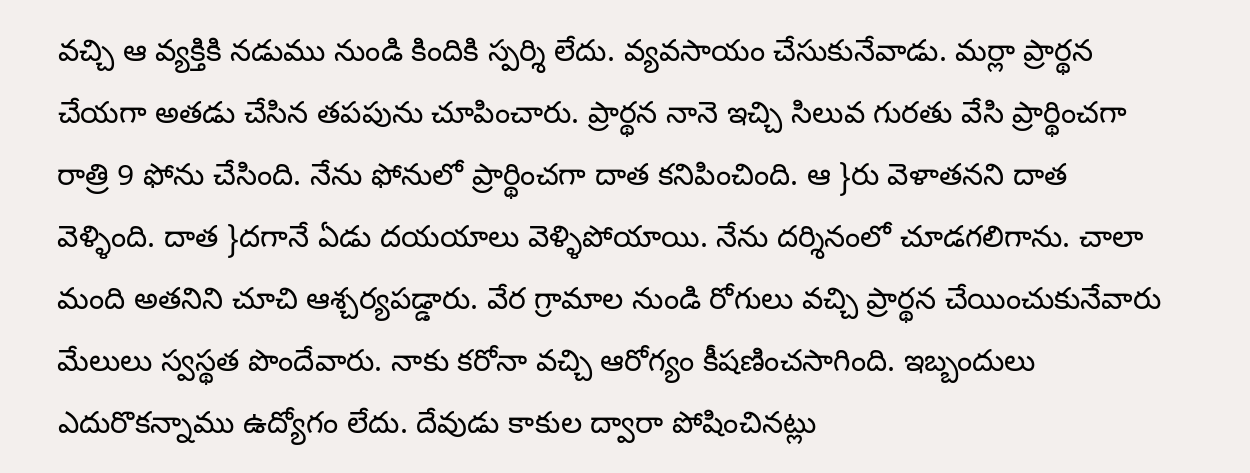వచ్చి ఆ వ్యక్తికి నడుము నుండి కిందికి స్పర్శి లేదు. వ్యవసాయం చేసుకునేవాడు. మర్లా ప్రార్థన చేయగా అతడు చేసిన తపపును చూపించారు. ప్రార్థన నానె ఇచ్చి సిలువ గురతు వేసి ప్రార్థించగా రాత్రి 9 ఫోను చేసింది. నేను ఫోనులో ప్రార్థించగా దాత కనిపించింది. ఆ }రు వెళాతనని దాత వెళ్ళింది. దాత }దగానే ఏడు దయయాలు వెళ్ళిపోయాయి. నేను దర్శినంలో చూడగలిగాను. చాలా మంది అతనిని చూచి ఆశ్చర్యపడ్డారు. వేర గ్రామాల నుండి రోగులు వచ్చి ప్రార్థన చేయించుకునేవారు మేలులు స్వస్థత పొందేవారు. నాకు కరోనా వచ్చి ఆరోగ్యం కీషణించసాగింది. ఇబ్బందులు ఎదురొకన్నాము ఉద్యోగం లేదు. దేవుడు కాకుల ద్వారా పోషించినట్లు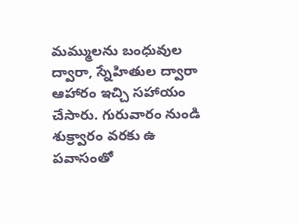మమ్ములను బంధువుల ద్వారా, స్నేహితుల ద్వారా ఆహారం ఇచ్చి సహాయం చేసారు. గురువారం నుండి శుక్ర్వారం వరకు ఉ పవాసంతో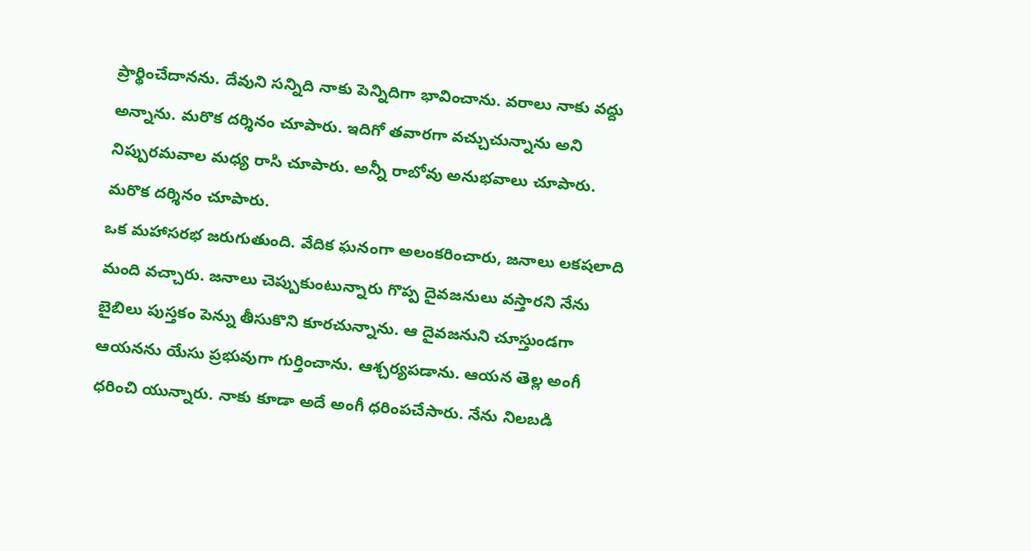ప్రార్థించేదానను. దేవుని సన్నిది నాకు పెన్నిదిగా భావించాను. వరాలు నాకు వద్దు అన్నాను. మరొక దర్శినం చూపారు. ఇదిగో తవారగా వచ్చుచున్నాను అని నిప్పురమవాల మధ్య రాసి చూపారు. అన్నీ రాబోవు అనుభవాలు చూపారు. మరొక దర్శినం చూపారు.
ఒక మహాసరభ జరుగుతుంది. వేదిక ఘనంగా అలంకరించారు, జనాలు లకషలాది మంది వచ్చారు. జనాలు చెప్పుకుంటున్నారు గొప్ప దైవజనులు వస్తారని నేను బైబిలు పుస్తకం పెన్ను తీసుకొని కూరచున్నాను. ఆ దైవజనుని చూస్తుండగా ఆయనను యేసు ప్రభువుగా గుర్తించాను. ఆశ్చర్యపడాను. ఆయన తెల్ల అంగీ ధరించి యున్నారు. నాకు కూడా అదే అంగీ ధరింపచేసారు. నేను నిలబడి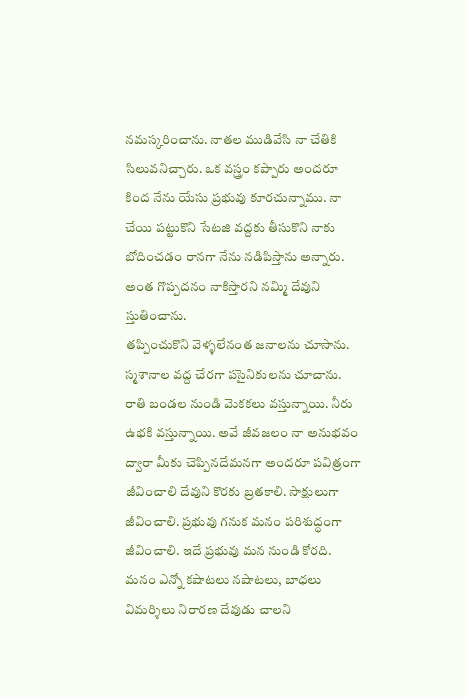నమస్కరించాను. నాతల ముడివేసి నా చేతికి సిలువనిచ్చారు. ఒక వస్త్రం కప్పారు అందరూ కింద నేను యేసు ప్రభువు కూరచున్నాము. నా చేయి పట్టుకొని సేటజి వద్దకు తీసుకొని నాకు బోదించడం రానగా నేను నడిపిస్తాను అన్నారు. అంత గొప్పదనం నాకిస్తారని నమ్మి దేవుని స్తుతించాను.
తప్పించుకొని వెళ్ళలేనంత జనాలను చూసాను. స్మశానాల వద్ద చేరగా పసైనికులను చూచాను. రాతి బండల నుండి వెుకకలు వస్తున్నాయి. నీరు ఉభకి వస్తున్నాయి. అవే జీవజలం నా అనుభవం ద్వారా మీకు చెప్పినదేమనగా అందరూ పవిత్రంగా జీవించాలి దేవుని కొరకు బ్రతకాలి. సాక్షులుగా జీవించాలి. ప్రభువు గనుక మనం పరిశుద్ధంగా జీవించాలి. ఇదే ప్రభువు మన నుండి కోరది. మనం ఎన్నో కషాటలు నషాటలు, బాధలు విమర్శిలు నిరారణ దేవుడు చాలని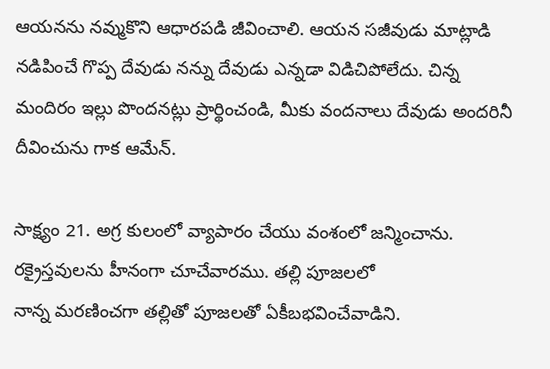ఆయనను నవ్ముకొని ఆధారపడి జీవించాలి. ఆయన సజీవుడు మాట్లాడి నడిపించే గొప్ప దేవుడు నన్ను దేవుడు ఎన్నడా విడిచిపోలేదు. చిన్న మందిరం ఇల్లు పొందనట్లు ప్రార్థించండి, మీకు వందనాలు దేవుడు అందరినీ దీవించును గాక ఆమేన్.

సాక్ష్యం 21. అగ్ర కులంలో వ్యాపారం చేయు వంశంలో జన్మించాను.
రక్రైస్తవులను హీనంగా చూచేవారము. తల్లి పూజలలో
నాన్న మరణించగా తల్లితో పూజలతో ఏకీబభవించేవాడిని.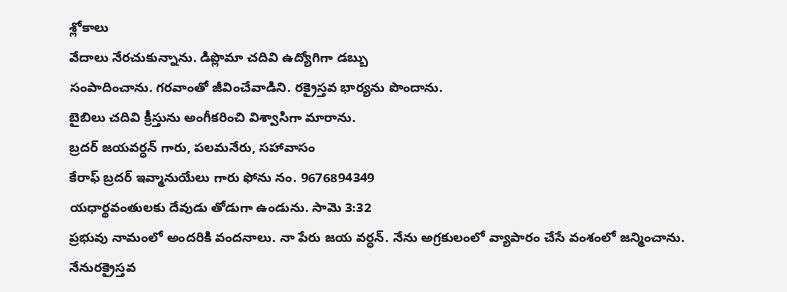శ్లోకాలు
వేదాలు నేరచుకున్నాను. డిప్లొమా చదివి ఉద్యోగిగా డబ్బు
సంపాదించాను. గరవాంతో జీవించేవాడిని. రక్రైస్తవ భార్యను పొందాను.
బైబిలు చదివి క్రీస్తును అంగీకరించి విశ్వాసిగా మారాను.
బ్రదర్ జయవర్ధన్ గారు, పలమనేరు, సహావాసం
కేరాఫ్ బ్రదర్ ఇవ్మానుయేలు గారు ఫోను నం. 9676894349
యధార్థవంతులకు దేవుడు తోడుగా ఉండును. సావెు 3:32
ప్రభువు నామంలో అందరికి వందనాలు. నా పేరు జయ వర్ధన్. నేను అగ్రకులంలో వ్యాపారం చేసే వంశంలో జన్మించాను. నేనురక్రైస్తవ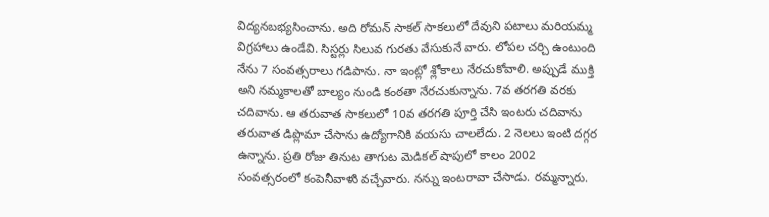విద్యనబభ్యసించాను. అది రోమన్ సాకల్ సాకలులో దేవుని పటాలు మరియమ్మ విగ్రహాలు ఉండేవి. సిస్టర్లు సిలువ గురతు వేసుకునే వారు. లోపల చర్చి ఉంటుంది నేను 7 సంవత్సరాలు గడిపాను. నా ఇంట్లో శ్లోకాలు నేరచుకోవాలి. అప్పుడే ముక్తి అని నమ్మకాలతో బాల్యం నుండి కంఠతా నేరచుకున్నాను. 7వ తరగతి వరకు చదివాను. ఆ తరువాత సాకలులో 10వ తరగతి పూర్తి చేసి ఇంటరు చదివాను తరువాత డిప్లొమా చేసాను ఉద్యోగానికి వయసు చాలలేదు. 2 నెలలు ఇంటి దగ్గర ఉన్నాను. ప్రతి రోజు తినుట తాగుట వెుడికల్ షాపులో కాలం 2002 సంవత్సరంలో కంపెనీవాళుి వచ్చేవారు. నన్ను ఇంటరావా చేసాడు. రమ్మన్నారు.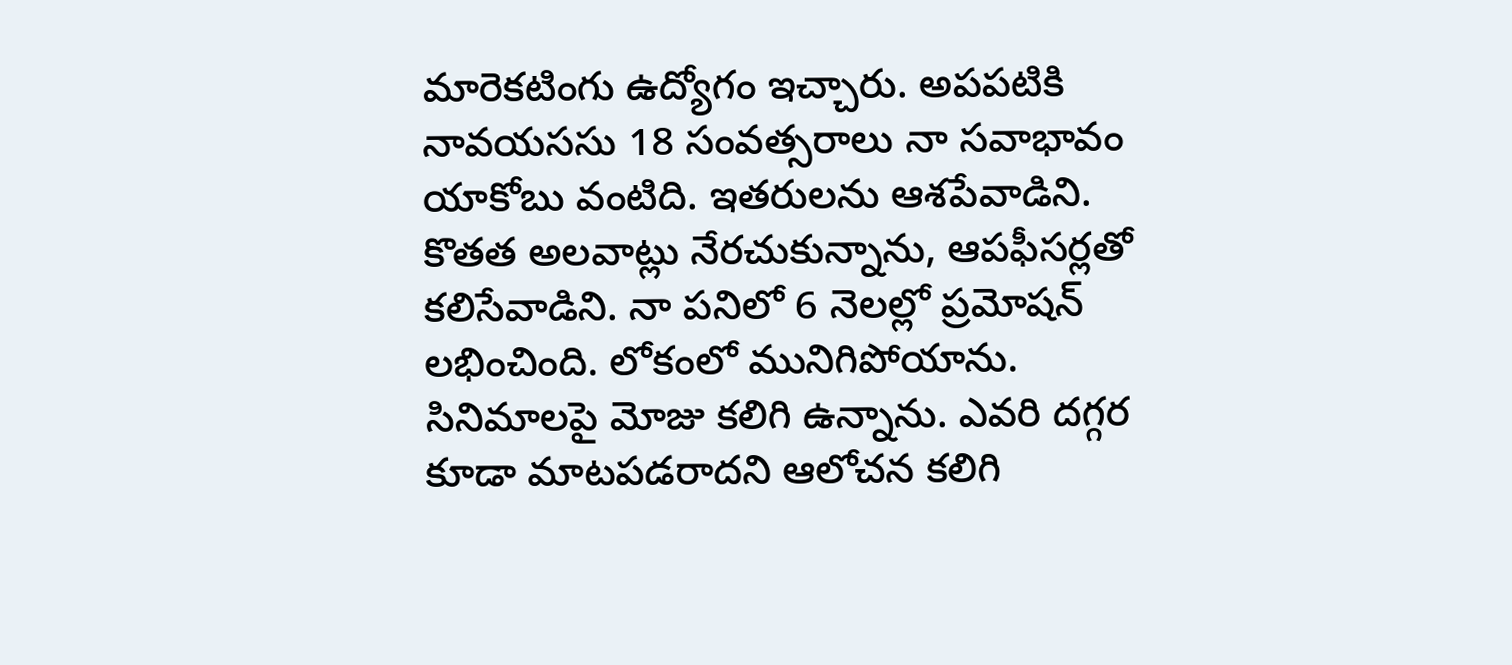మారెకటింగు ఉద్యోగం ఇచ్చారు. అపపటికి నావయససు 18 సంవత్సరాలు నా సవాభావం యాకోబు వంటిది. ఇతరులను ఆశపేవాడిని. కొతత అలవాట్లు నేరచుకున్నాను, ఆపఫీసర్లతో కలిసేవాడిని. నా పనిలో 6 నెలల్లో ప్రమోషన్ లభించింది. లోకంలో మునిగిపోయాను. సినిమాలపై మోజు కలిగి ఉన్నాను. ఎవరి దగ్గర కూడా మాటపడరాదని ఆలోచన కలిగి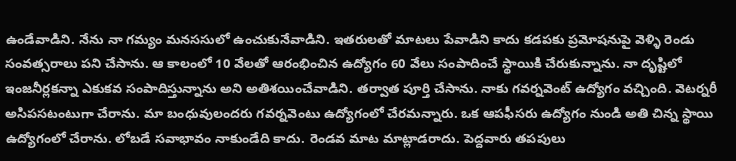ఉండేవాడిని. నేను నా గమ్యం మనససులో ఉంచుకునేవాడిని. ఇతరులతో మాటలు పేవాడిని కాదు కడపకు ప్రమోషనుపై వెళ్ళి రెండు సంవత్సరాలు పని చేసాను. ఆ కాలంలో 10 వేలతో ఆరంభించిన ఉద్యోగం 60 వేలు సంపాదించే స్థాయికి చేరుకున్నాను. నా దృష్టిలో ఇంజనీర్లకన్నా ఎకుకవ సంపాదిస్తున్నాను అని అతిశయించేవాడిని. తర్వాత పూర్తి చేసాను. నాకు గవర్నవెంట్ ఉద్యోగం వచ్చింది. వెటర్నరీ అసిపసటంటుగా చేరాను. మా బంధువులందరు గవర్నవెంటు ఉద్యోగంలో చేరమన్నారు. ఒక ఆపఫీసరు ఉద్యోగం నుండి అతి చిన్న స్థాయి ఉద్యోగంలో చేరాను. లోబడే సవాభావం నాకుండేది కాదు. రెండవ మాట మాట్లాడరాదు. పెద్దవారు తపపులు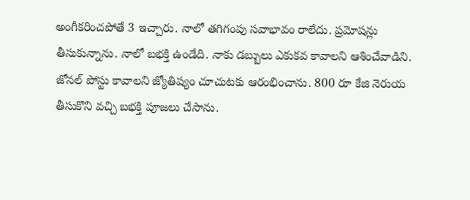అంగీకరించపోతే 3 ఇచ్చారు. నాలో తగిగంపు సవాభావం రాలేదు. ప్రమోషన్లు తీసుకున్నాను. నాలో బభక్తి ఉండేది. నాకు డబ్బులు ఎకుకవ కావాలని ఆశించేవాడిని. జోనల్ పోస్టు కావాలని జ్యోతిష్యం చూచుటకు ఆరంభించాను. 800 రూ కేజి నెరుయ తీసుకొని వచ్చి బభక్తి పూజలు చేసాను.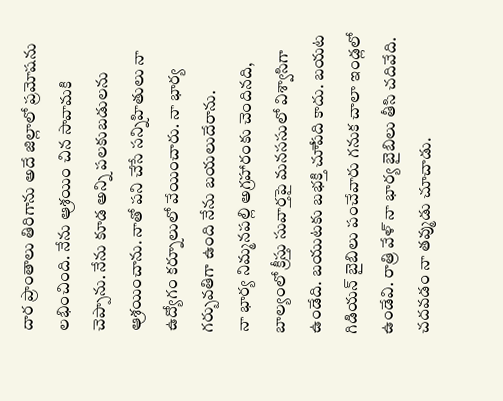దార ప్రాంతాలు తిరిగాను అదే జిల్లాలో ప్రమోషను లభించింది. నేను ఆ్రశయిం చిన సావామకి చెప్పాను. నేను కూడ అన్ని పలకుబడులను ఆ్రశయించాను. నాతో పని చేసే సన్నిహితులు నా ఉద్యోగం కర్నూలులో వేయించారు. నా భార్య గర్బువతిగా ఉంది నేను బయలుదేరాను.
నా భార్య నిమ్మనపల్లి అగ్రహారంకు చెందినది, బాల్యంలో క్రీస్తు సువార్తపై మనససులో విశ్వాసిగా ఉండేది. బయుటకు బభక్తి చూేపది కాదు. బయట గిడియన్ బైబిలు పంచేవారు గనుక చాలా ఇండ్లలో ఉండేవి. రాత్రి వేళ్ నా భార్య బైబిలు తీసి చదివేది. చదవడం నా తవ్ముడు చూచాడు.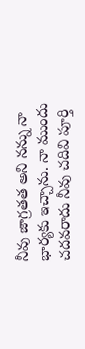నీవు జాగ్రతత అని నన్ను నా భార్యకు ఇచ్చాను. నా ముందు చదవరాదు నీవు చదివి పూర్తి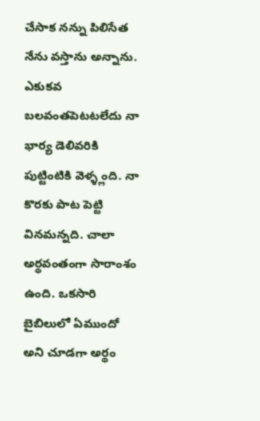చేసాక నన్ను పిలిసేత నేను వస్తాను అన్నాను. ఎకుకవ బలవంతపెటటలేదు నా భార్య డెలివరికి పుట్టింటికి వెళ్ళ్లంది. నా కొరకు పాట పెట్టి వినమన్నది. చాలా అర్థవంతంగా సారాంశం ఉంది. ఒకసారి బైబిలులో ఏముందో అని చూడగా అర్థం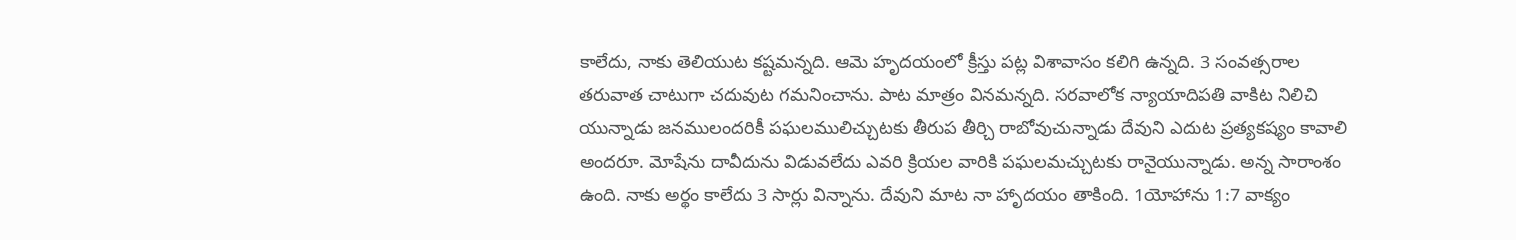కాలేదు, నాకు తెలియుట కష్టమన్నది. ఆమె హృదయంలో క్రీస్తు పట్ల విశావాసం కలిగి ఉన్నది. 3 సంవత్సరాల తరువాత చాటుగా చదువుట గమనించాను. పాట మాత్రం వినమన్నది. సరవాలోక న్యాయాదిపతి వాకిట నిలిచి యున్నాడు జనములందరికీ పఘలములిచ్చుటకు తీరుప తీర్చి రాబోవుచున్నాడు దేవుని ఎదుట ప్రత్యకష్యం కావాలి అందరూ. మోషేను దావీదును విడువలేదు ఎవరి క్రియల వారికి పఘలమచ్చుటకు రానైయున్నాడు. అన్న సారాంశం ఉంది. నాకు అర్థం కాలేదు 3 సార్లు విన్నాను. దేవుని మాట నా హాృదయం తాకింది. 1యోహాను 1:7 వాక్యం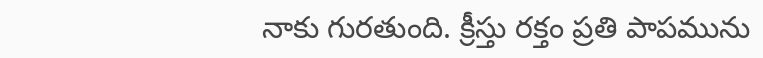నాకు గురతుంది. క్రీస్తు రక్తం ప్రతి పాపమును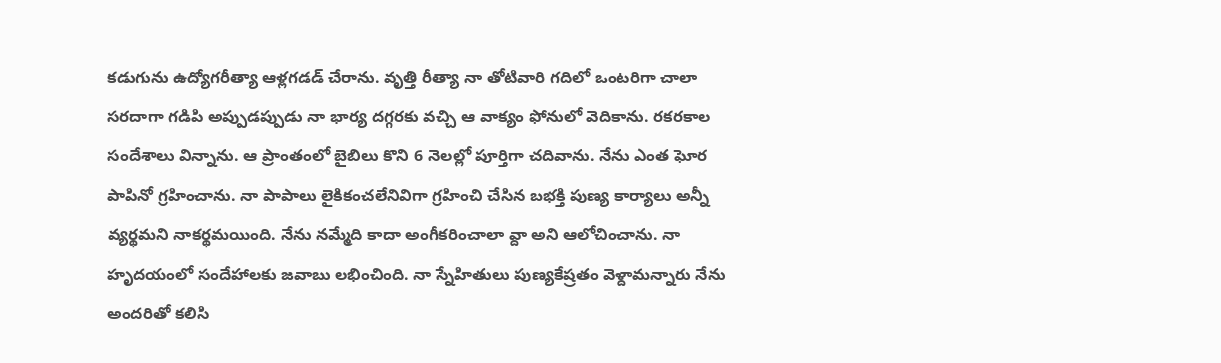కడుగును ఉద్యోగరీత్యా ఆళ్లగడడ్ చేరాను. వృత్తి రీత్యా నా తోటివారి గదిలో ఒంటరిగా చాలా సరదాగా గడిపి అప్పుడప్పుడు నా భార్య దగ్గరకు వచ్చి ఆ వాక్యం ఫోనులో వెదికాను. రకరకాల సందేశాలు విన్నాను. ఆ ప్రాంతంలో బైబిలు కొని 6 నెలల్లో పూర్తిగా చదివాను. నేను ఎంత ఘోర పాపినో గ్రహించాను. నా పాపాలు లైకికంచలేనివిగా గ్రహించి చేసిన బభక్తి పుణ్య కార్యాలు అన్నీ వ్యర్థమని నాకర్థమయింది. నేను నమ్మేది కాదా అంగీకరించాలా వ్దా అని ఆలోచించాను. నా హృదయంలో సందేహాలకు జవాబు లభించింది. నా స్నేహితులు పుణ్యకేష్రతం వెళ్దామన్నారు నేను అందరితో కలిసి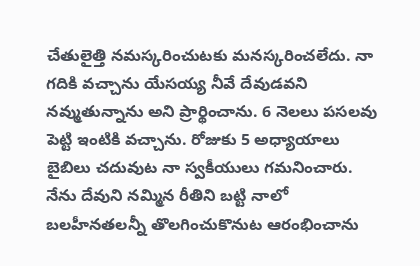చేతులైత్తి నమస్కరించుటకు మనస్కరించలేదు. నా గదికి వచ్చాను యేసయ్య నీవే దేవుడవని నవ్ముతున్నాను అని ప్రార్థించాను. 6 నెలలు పసలవు పెట్టి ఇంటికి వచ్చాను. రోజుకు 5 అధ్యాయాలు బైబిలు చదువుట నా స్వకీయులు గమనించారు.
నేను దేవుని నమ్మిన రీతిని బట్టి నాలో బలహీనతలన్నీ తొలగించుకొనుట ఆరంభించాను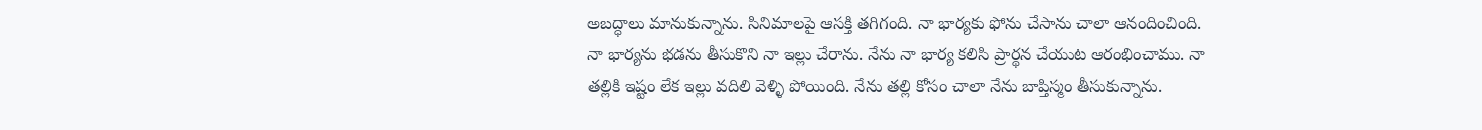అబద్ధాలు మానుకున్నాను. సినిమాలపై ఆసక్తి తగిగంది. నా భార్యకు ఫోను చేసాను చాలా ఆనందించింది. నా భార్యను భడను తీసుకొని నా ఇల్లు చేరాను. నేను నా భార్య కలిసి ప్రార్థన చేయుట ఆరంభించాము. నా తల్లికి ఇష్టం లేక ఇల్లు వదిలి వెళ్ళి పోయింది. నేను తల్లి కోసం చాలా నేను బాప్తిస్మం తీసుకున్నాను.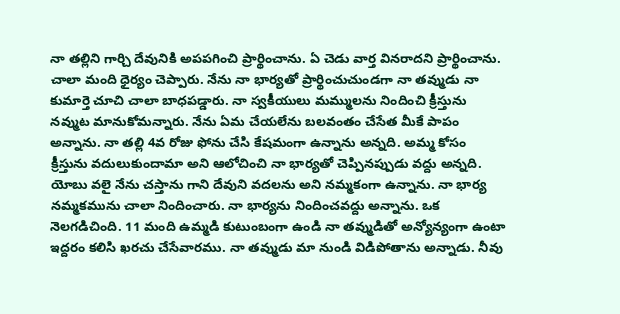నా తల్లిని గార్చి దేవునికి అపపగించి ప్రార్థించాను. ఏ చెడు వార్త వినరాదని ప్రార్థించాను. చాలా మంది ధైర్యం చెప్పారు. నేను నా భార్యతో ప్రార్థించుచుండగా నా తవ్ముడు నా కుమార్తె చూచి చాలా బాధపడ్డారు. నా స్వకీయులు మమ్ములను నిందించి క్రీస్తును నవ్ముట మానుకోమన్నారు. నేను ఏమ చేయలేను బలవంతం చేసేత మీకే పాపం అన్నాను. నా తల్లి 4వ రోజు ఫోను చేసి కేషమంగా ఉన్నాను అన్నది. అమ్మ కోసం క్రీస్తును వదులుకుందామా అని ఆలోచించి నా భార్యతో చెప్పినప్పుడు వద్దు అన్నది. యోబు వలై నేను చస్తాను గాని దేవుని వదలను అని నమ్మకంగా ఉన్నాను. నా భార్య నమ్మకమును చాలా నిందించారు. నా భార్యను నిందించవద్దు అన్నాను. ఒక నెలగడిచింది. 11 మంది ఉమ్మడి కుటుంబంగా ఉండి నా తవ్ముడితో అన్యోన్యంగా ఉంటా ఇద్దరం కలిసి ఖరచు చేసేవారము. నా తవ్ముడు మా నుండి విడిపోతాను అన్నాడు. నీవు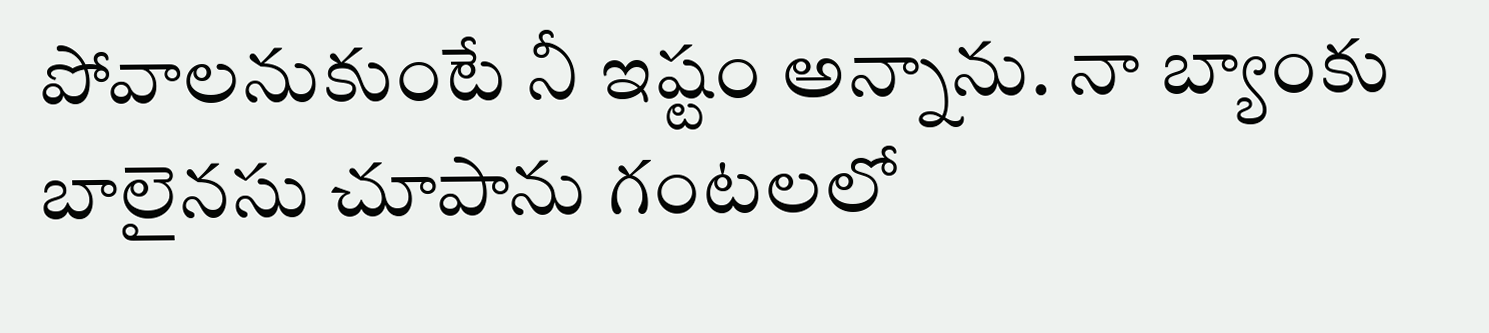పోవాలనుకుంటే నీ ఇష్టం అన్నాను. నా బ్యాంకు బాలైనసు చూపాను గంటలలో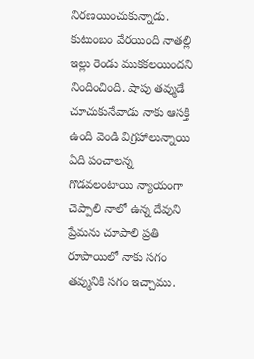నిరణయించుకున్నాడు. కుటుంబం వేరయింది నాతల్లి ఇల్లు రెండు ముకకలయిందని నిందించింది. షాపు తవ్ముడే చూచుకునేవాడు నాకు ఆసక్తి ఉంది వెండి విగ్రహాలున్నాయి ఏది పంచాలన్న గొడవలంటాయి న్యాయంగా చెప్పాలి నాలో ఉన్న దేవుని ప్రేమను చూపాలి ప్రతి రూపాయిలో నాకు సగం తవ్మునికి సగం ఇచ్చాము.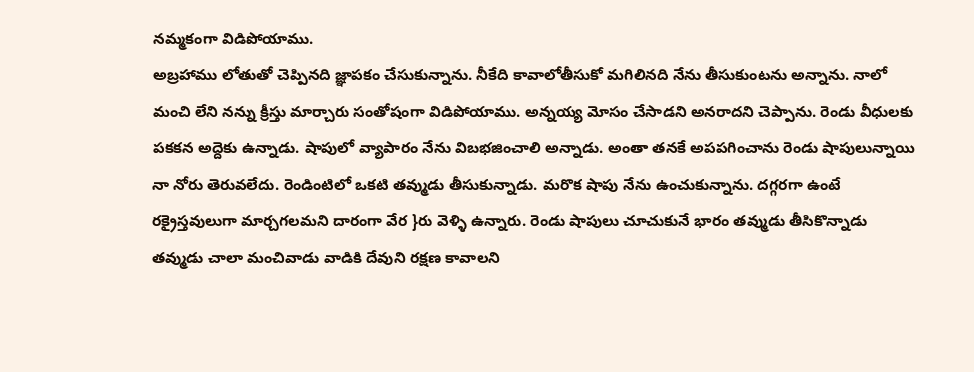నమ్మకంగా విడిపోయాము.
అబ్రహాము లోతుతో చెప్పినది జ్ఞాపకం చేసుకున్నాను. నీకేది కావాలోతీసుకో మగిలినది నేను తీసుకుంటను అన్నాను. నాలో మంచి లేని నన్ను క్రీస్తు మార్చారు సంతోషంగా విడిపోయాము. అన్నయ్య మోసం చేసాడని అనరాదని చెప్పాను. రెండు వీధులకు పకకన అద్దెకు ఉన్నాడు. షాపులో వ్యాపారం నేను విబభజించాలి అన్నాడు. అంతా తనకే అపపగించాను రెండు షాపులున్నాయి నా నోరు తెరువలేదు. రెండింటిలో ఒకటి తవ్ముడు తీసుకున్నాడు. మరొక షాపు నేను ఉంచుకున్నాను. దగ్గరగా ఉంటే రక్రైస్తవులుగా మార్చగలమని దారంగా వేర }రు వెళ్ళి ఉన్నారు. రెండు షాపులు చూచుకునే భారం తవ్ముడు తీసికొన్నాడు తవ్ముడు చాలా మంచివాడు వాడికి దేవుని రక్షణ కావాలని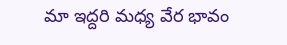మా ఇద్దరి మధ్య వేర భావం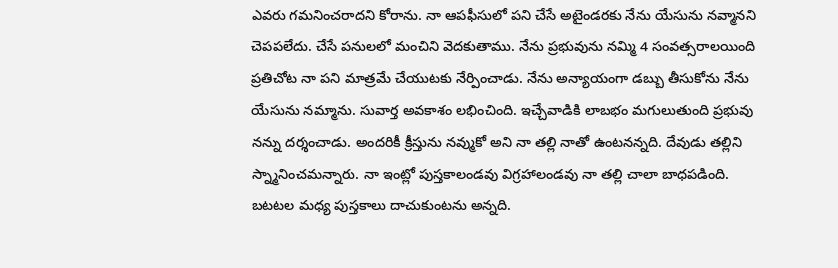ఎవరు గమనించరాదని కోరాను. నా ఆపఫీసులో పని చేసే అటైండరకు నేను యేసును నవ్మానని చెపపలేదు. చేసే పనులలో మంచిని వెదకుతాము. నేను ప్రభువును నమ్మి 4 సంవత్సరాలయింది ప్రతిచోట నా పని మాత్రమే చేయుటకు నేర్పించాడు. నేను అన్యాయంగా డబ్బు తీసుకోను నేను యేసును నమ్మాను. సువార్త అవకాశం లభించింది. ఇచ్చేవాడికి లాబభం మగులుతుంది ప్రభువు నన్ను దర్శంచాడు. అందరికీ క్రీస్తును నవ్ముకో అని నా తల్లి నాతో ఉంటనన్నది. దేవుడు తల్లిని స్న్మానించమన్నారు. నా ఇంట్లో పుస్తకాలండవు విగ్రహాలండవు నా తల్లి చాలా బాధపడింది. బటటల మధ్య పుస్తకాలు దాచుకుంటను అన్నది.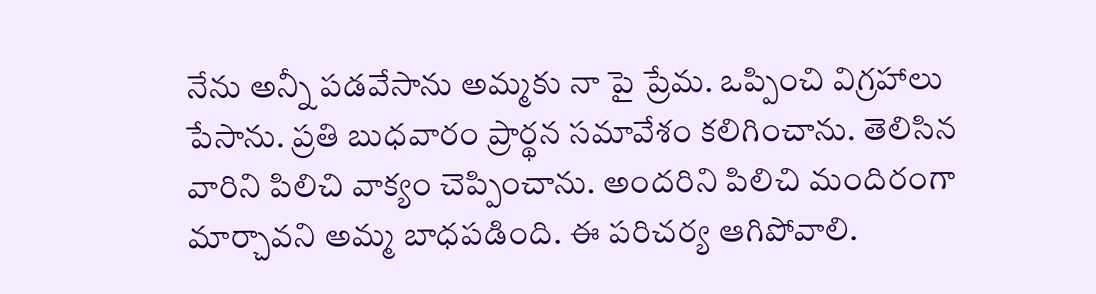నేను అన్నీ పడవేసాను అమ్మకు నా పై ప్రేమ. ఒప్పించి విగ్రహాలు పేసాను. ప్రతి బుధవారం ప్రార్థన సమావేశం కలిగించాను. తెలిసిన వారిని పిలిచి వాక్యం చెప్పించాను. అందరిని పిలిచి మందిరంగా మార్చావని అమ్మ బాధపడింది. ఈ పరిచర్య ఆగిపోవాలి.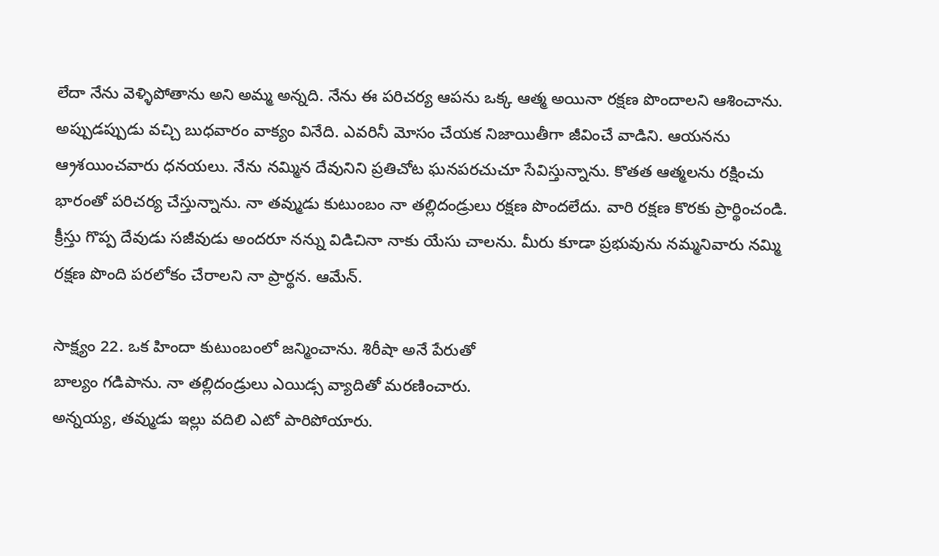లేదా నేను వెళ్ళిపోతాను అని అమ్మ అన్నది. నేను ఈ పరిచర్య ఆపను ఒక్క ఆత్మ అయినా రక్షణ పొందాలని ఆశించాను. అప్పుడప్పుడు వచ్చి బుధవారం వాక్యం వినేది. ఎవరినీ మోసం చేయక నిజాయితీగా జీవించే వాడిని. ఆయనను ఆ్రశయించవారు ధనయలు. నేను నమ్మిన దేవునిని ప్రతిచోట ఘనపరచుచూ సేవిస్తున్నాను. కొతత ఆత్మలను రక్షించు భారంతో పరిచర్య చేస్తున్నాను. నా తవ్ముడు కుటుంబం నా తల్లిదండ్రులు రక్షణ పొందలేదు. వారి రక్షణ కొరకు ప్రార్థించండి. క్రీస్తు గొప్ప దేవుడు సజీవుడు అందరూ నన్ను విడిచినా నాకు యేసు చాలను. మీరు కూడా ప్రభువును నమ్మనివారు నమ్మి రక్షణ పొంది పరలోకం చేరాలని నా ప్రార్థన. ఆమేన్.

సాక్ష్యం 22. ఒక హిందా కుటుంబంలో జన్మించాను. శిరీషా అనే పేరుతో
బాల్యం గడిపాను. నా తల్లిదండ్రులు ఎయిడ్స వ్యాదితో మరణించారు.
అన్నయ్య, తవ్ముడు ఇల్లు వదిలి ఎటో పారిపోయారు.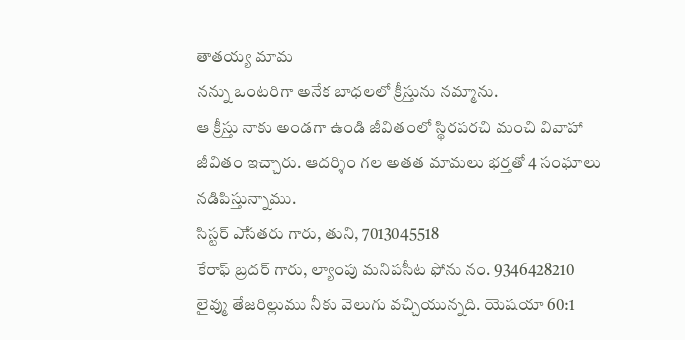తాతయ్య మామ
నన్ను ఒంటరిగా అనేక బాధలలో క్రీస్తును నమ్మాను.
ఆ క్రీస్తు నాకు అండగా ఉండి జీవితంలో స్థిరపరచి మంచి వివాహా
జీవితం ఇచ్చారు. ఆదర్శిం గల అతత మామలు భర్తతో 4 సంఘాలు
నడిపిస్తున్నాము.
సిస్టర్ ఎేసతరు గారు, తుని, 7013045518
కేరాఫ్ బ్రదర్ గారు, ల్యాంపు మనిపసీట ఫోను నం. 9346428210
లైవ్ము తేజరిల్లుము నీకు వెలుగు వచ్చియున్నది. యెషయా 60:1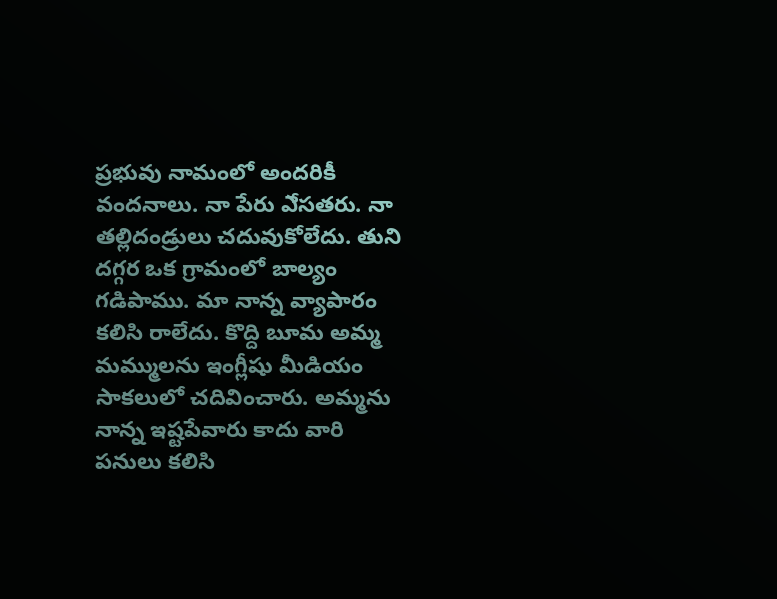ప్రభువు నామంలో అందరికీ వందనాలు. నా పేరు ఎేసతరు. నా తల్లిదండ్రులు చదువుకోలేదు. తుని దగ్గర ఒక గ్రామంలో బాల్యం గడిపాము. మా నాన్న వ్యాపారం కలిసి రాలేదు. కొద్ది బూమ అమ్మ మమ్ములను ఇంగ్లీషు మీడియం సాకలులో చదివించారు. అమ్మను నాన్న ఇష్టపేవారు కాదు వారి పనులు కలిసి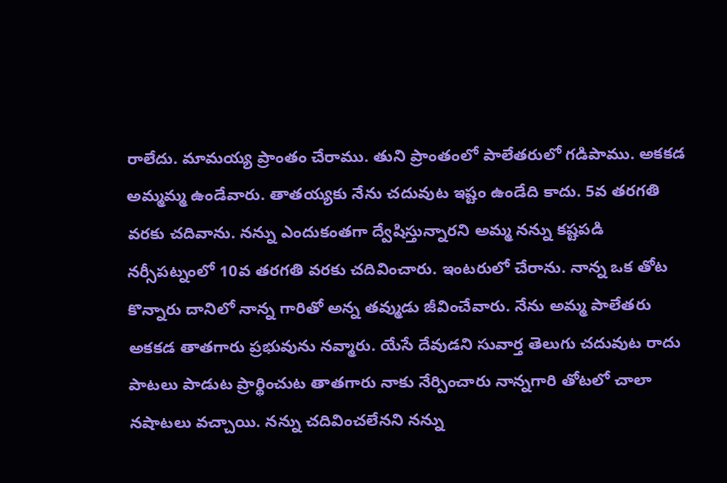రాలేదు. మామయ్య ప్రాంతం చేరాము. తుని ప్రాంతంలో పాలేతరులో గడిపాము. అకకడ అమ్మమ్మ ఉండేవారు. తాతయ్యకు నేను చదువుట ఇష్టం ఉండేది కాదు. 5వ తరగతి వరకు చదివాను. నన్ను ఎందుకంతగా ద్వేషిస్తున్నారని అమ్మ నన్ను కష్టపడి నర్సీపట్నంలో 10వ తరగతి వరకు చదివించారు. ఇంటరులో చేరాను. నాన్న ఒక తోట కొన్నారు దానిలో నాన్న గారితో అన్న తవ్ముడు జీవించేవారు. నేను అమ్మ పాలేతరు అకకడ తాతగారు ప్రభువును నవ్మారు. యేసే దేవుడని సువార్త తెలుగు చదువుట రాదు పాటలు పాడుట ప్రార్థించుట తాతగారు నాకు నేర్పించారు నాన్నగారి తోటలో చాలా నషాటలు వచ్చాయి. నన్ను చదివించలేనని నన్ను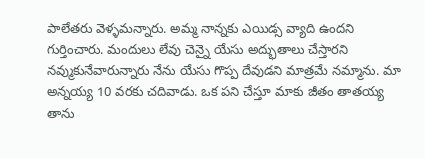పాలేతరు వెళ్ళమన్నారు. అమ్మ నాన్నకు ఎయిడ్స వ్యాది ఉందని గుర్తించారు. మందులు లేవు చెన్నై యేసు అద్భుతాలు చేస్తారని నవ్ముకునేవారున్నారు నేను యేసు గొప్ప దేవుడని మాత్రమే నమ్మాను. మా అన్నయ్య 10 వరకు చదివాడు. ఒక పని చేస్తూ మాకు జీతం తాతయ్య తాను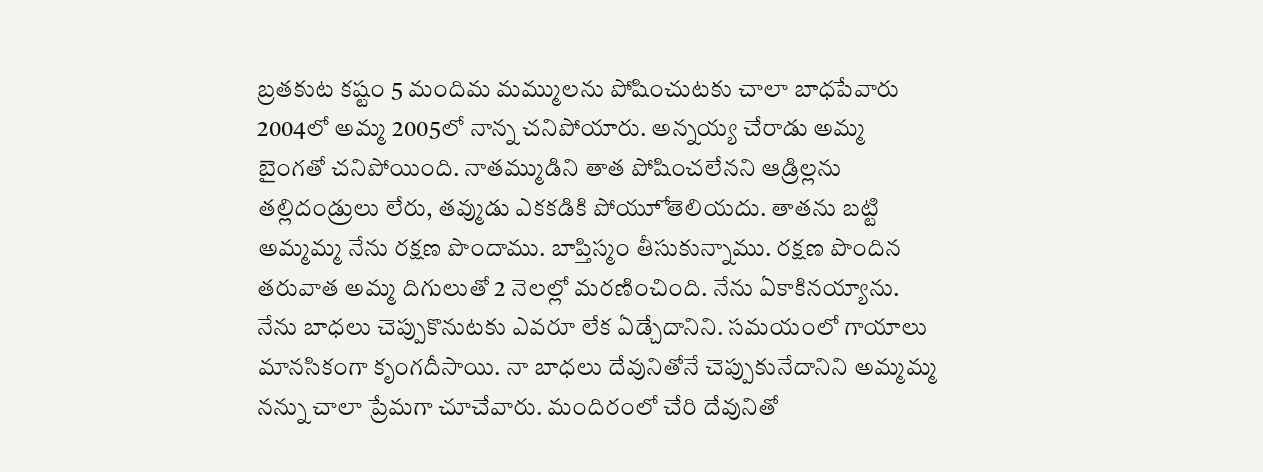బ్రతకుట కష్టం 5 మందిమ మమ్ములను పోషించుటకు చాలా బాధపేవారు 2004లో అమ్మ 2005లో నాన్న చనిపోయారు. అన్నయ్య చేరాడు అమ్మ బైంగతో చనిపోయింది. నాతమ్ముడిని తాత పోషించలేనని ఆడ్రిల్లను తల్లిదండ్రులు లేరు, తవ్ముడు ఎకకడికి పోయూో తెలియదు. తాతను బట్టి అమ్మమ్మ నేను రక్షణ పొందాము. బాప్తిస్మం తీసుకున్నాము. రక్షణ పొందిన తరువాత అమ్మ దిగులుతో 2 నెలల్లో మరణించింది. నేను ఏకాకినయ్యాను. నేను బాధలు చెప్పుకొనుటకు ఎవరూ లేక ఏడ్చేదానిని. సమయంలో గాయాలు మానసికంగా కృంగదీసాయి. నా బాధలు దేవునితోనే చెప్పుకునేదానిని అమ్మమ్మ నన్ను చాలా ప్రేమగా చూచేవారు. మందిరంలో చేరి దేవునితో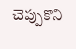చెప్పుకొని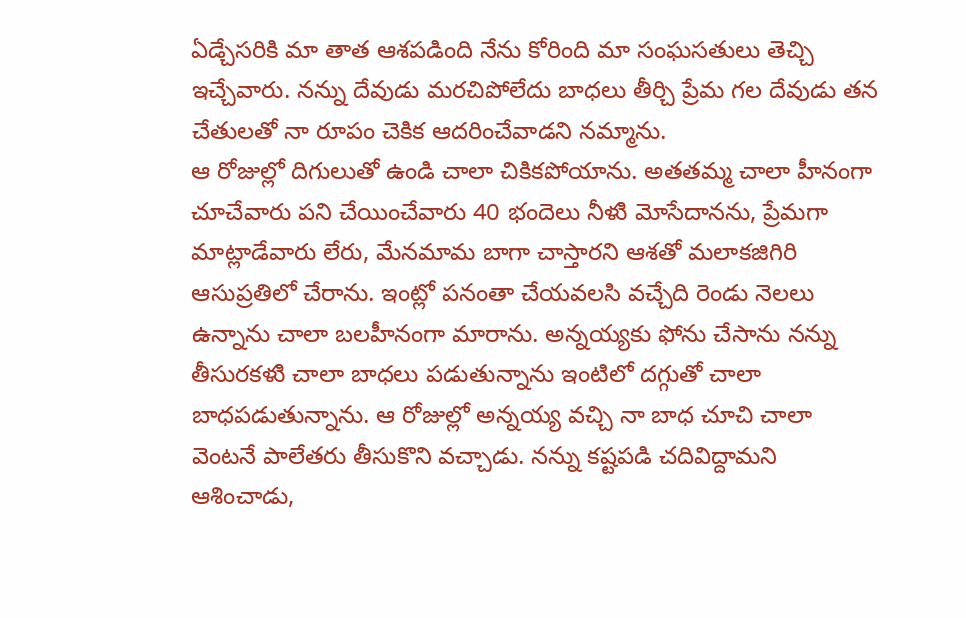ఏడ్చేసరికి మా తాత ఆశపడింది నేను కోరింది మా సంఘసతులు తెచ్చి ఇచ్చేవారు. నన్ను దేవుడు మరచిపోలేదు బాధలు తీర్చి ప్రేమ గల దేవుడు తన చేతులతో నా రూపం చెకిక ఆదరించేవాడని నమ్మాను.
ఆ రోజుల్లో దిగులుతో ఉండి చాలా చికికపోయాను. అతతమ్మ చాలా హీనంగా చూచేవారు పని చేయించేవారు 40 భందెలు నీళుి మోసేదానను, ప్రేమగా మాట్లాడేవారు లేరు, మేనమామ బాగా చాస్తారని ఆశతో మలాకజిగిరి ఆసుప్రతిలో చేరాను. ఇంట్లో పనంతా చేయవలసి వచ్చేది రెండు నెలలు ఉన్నాను చాలా బలహీనంగా మారాను. అన్నయ్యకు ఫోను చేసాను నన్ను తీసురకళుి చాలా బాధలు పడుతున్నాను ఇంటిలో దగ్గుతో చాలా బాధపడుతున్నాను. ఆ రోజుల్లో అన్నయ్య వచ్చి నా బాధ చూచి చాలా వెంటనే పాలేతరు తీసుకొని వచ్చాడు. నన్ను కష్టపడి చదివిద్దామని ఆశించాడు,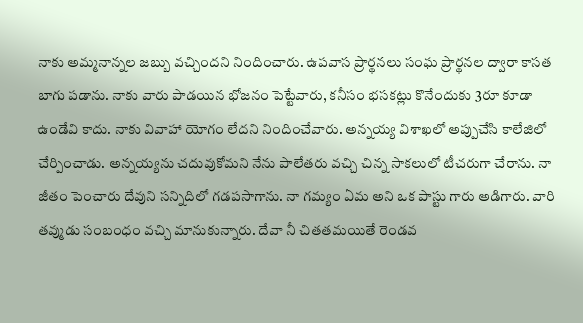నాకు అమ్మనాన్నల జబ్బు వచ్చిందని నిందించారు. ఉపవాస ప్రార్థనలు సంఘ ప్రార్థనల ద్వారా కాసత బాగు పడాను. నాకు వారు పాడయిన భోజనం పెట్టేవారు, కనీసం భసకట్లు కొనేందుకు 3రూ కూడా ఉండేవి కాదు. నాకు వివాహా యోగం లేదని నిందించేవారు. అన్నయ్య విశాఖలో అప్పుచేసి కాలేజిలో చేర్పించాడు. అన్నయ్యను చదువుకోమని నేను పాలేతరు వచ్చి చిన్న సాకలులో టీచరుగా చేరాను. నా జీతం పెంచారు దేవుని సన్నిదిలో గడపసాగాను. నా గమ్యం ఏమ అని ఒక పాస్టు గారు అడిగారు. వారి తవ్ముడు సంబంధం వచ్చి మానుకున్నారు. దేవా నీ చితతమయితే రెండవ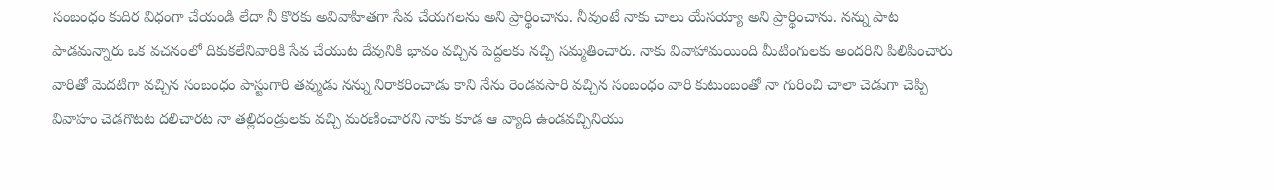సంబంధం కుదిర విధంగా చేయండి లేదా నీ కొరకు అవివాహితగా సేవ చేయగలను అని ప్రార్థించాను. నీవుంటే నాకు చాలు యేసయ్యా అని ప్రార్థించాను. నన్ను పాట పాడమన్నారు ఒక వచనంలో దికుకలేనివారికి సేవ చేయుట దేవునికి భావం వచ్చిన పెద్దలకు నచ్చి సమ్మతించారు. నాకు వివాహామయింది మీటింగులకు అందరిని పిలిపించారు వారితో వెుదటిగా వచ్చిన సంబంధం పాస్టుగారి తవ్ముడు నన్ను నిరాకరించాడు కాని నేను రెండవసారి వచ్చిన సంబంధం వారి కుటుంబంతో నా గురించి చాలా చెడుగా చెప్పి వివాహం చెడగొటట దలిచారట నా తల్లిదండ్రులకు వచ్చి మరణించారని నాకు కూడ ఆ వ్యాది ఉండవచ్చినియు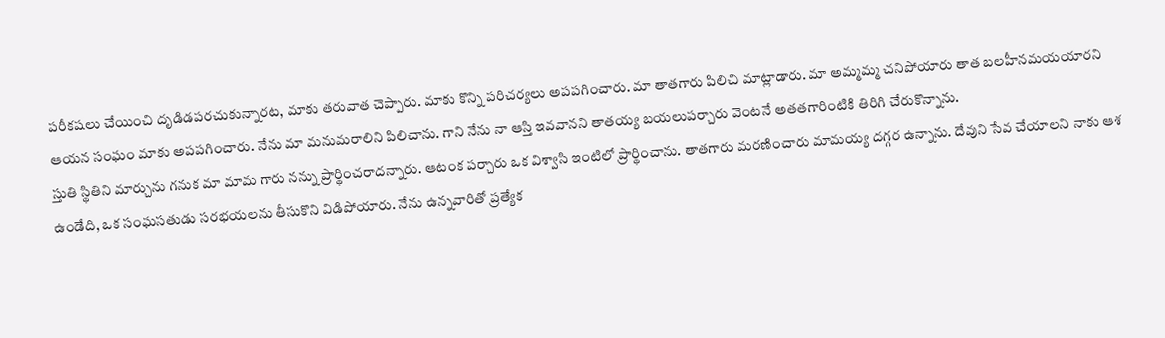పరీకషలు చేయించి దృడిడపరచుకున్నారట, మాకు తరువాత చెప్పారు. మాకు కొన్ని పరిచర్యలు అపపగించారు. మా తాతగారు పిలిచి మాట్లాడారు. మా అమ్మమ్మ చనిపోయారు తాత బలహీనమయయారని ఆయన సంఘం మాకు అపపగించారు. నేను మా మనుమరాలిని పిలిచాను. గాని నేను నా ఆస్తి ఇవవానని తాతయ్య బయలుపర్చారు వెంటనే అతతగారింటికి తిరిగి చేరుకొన్నాను.
స్తుతి స్థితిని మార్చును గనుక మా మామ గారు నన్ను ప్రార్థించరాదన్నారు. ఆటంక పర్చారు ఒక విశ్వాసి ఇంటిలో ప్రార్థించాను. తాతగారు మరణించారు మామయ్య దగ్గర ఉన్నాను. దేవుని సేవ చేయాలని నాకు ఆశ ఉండేది, ఒక సంఘసతుడు సరభయలను తీసుకొని విడిపోయారు. నేను ఉన్నవారితో ప్రత్యేక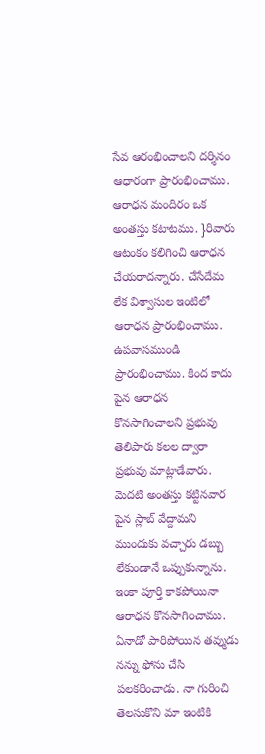సేవ ఆరంభించాలని దర్శినం ఆధారంగా ప్రారంభించాము. ఆరాధన మందిరం ఒక అంతస్తు కటాటము. }రివారు ఆటంకం కలిగించి ఆరాధన చేయరాదన్నారు. చేసేదేమ లేక విశ్వాసుల ఇంటిలో ఆరాధన ప్రారంభించాము. ఉపవాసముండి ప్రారంభించాము. కింద కాదు పైన ఆరాధన కొనసాగించాలని ప్రభువు తెలిపారు కలల ద్వారా ప్రభువు మాట్లాడేవారు. వెుదటి అంతస్తు కట్టినవార పైన స్లాబ్ వేద్దామని ముందుకు వచ్చారు డబ్బు లేకుండానే ఒప్పుకున్నాను. ఇంకా పూర్తి కాకపోయినా ఆరాధన కొనసాగించాము. ఏనాడో పారిపోయిన తవ్ముడు నన్ను ఫోను చేసి పలకరించాడు. నా గురించి తెలసుకొని మా ఇంటికి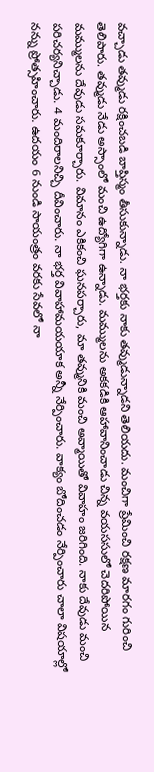వచ్చాడు తవ్ముడు రక్షించబడి బాప్తిస్మం తీసుకున్నాడు. నా భర్తకు నాకు తవ్ముడున్నాడని తెలియదు. మంచిగా ప్రేమించి రక్షణ మారగం గురించి తెలిపారు. తవ్ముడు నేడు అస్సాంలో మంచి ఉద్యోగిగా ఉన్నాడు. మమ్ములను అకకడికి ఆహావానించాడు చిన్న వయససులో చెదరిపోయిన మమ్ములను దేవుడు సమకూర్చారు. విమానం ఎకికంచి ఘనపర్చారు, మా తవ్మునికి మంచి అవ్మాయితో వివాహం జరిగింది. నాకు దేవుడు మంచి పరిచర్యనిచ్చాడు. 4 మందిరాలనిచ్చి దీవించారు. నా భర్త వివాహామయయాక అన్నీ నేర్పించారు. వాక్యం బోదించడం నేర్పించారు చాలా విషయాల్లో నన్ను ప్రోత్సహించారు. ఉదయం 6 నుండి సాయంత్రం వరకు సేవలో నా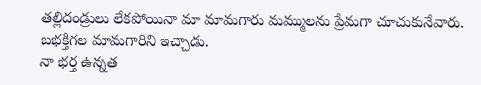తల్లిదండ్రులు లేకపోయినా మా మామగారు మమ్ములను ప్రేమగా చూచుకునేవారు. బభక్తిగల మామగారిని ఇచ్చాడు.
నా భర్త ఉన్నత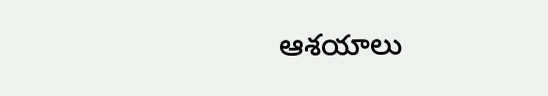ఆశయాలు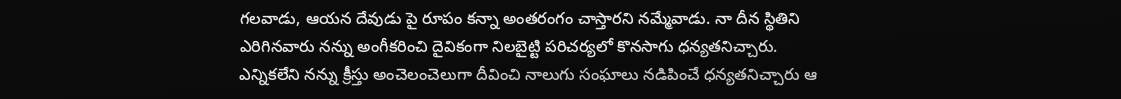గలవాడు, ఆయన దేవుడు పై రూపం కన్నా అంతరంగం చాస్తారని నమ్మేవాడు. నా దీన స్థితిని ఎరిగినవారు నన్ను అంగీకరించి దైవికంగా నిలబైట్టి పరిచర్యలో కొనసాగు ధన్యతనిచ్చారు. ఎన్నికలేని నన్ను క్రీస్తు అంచెలంచెలుగా దీవించి నాలుగు సంఘాలు నడిపించే ధన్యతనిచ్చారు ఆ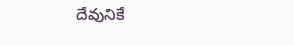దేవునికే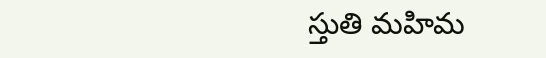స్తుతి మహిమ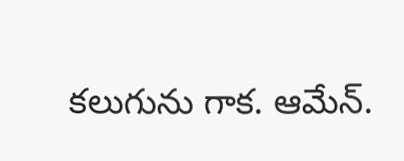కలుగును గాక. ఆమేన్.